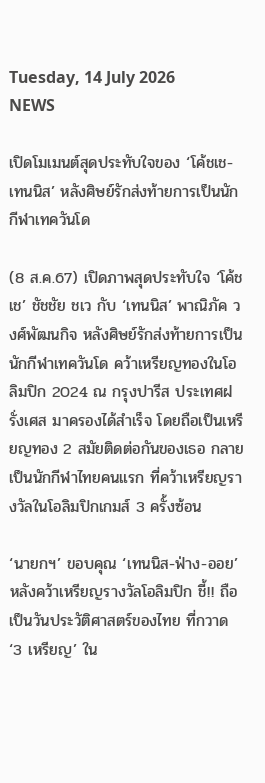Tuesday, 14 July 2026
NEWS

เปิดโมเมนต์สุดประทับใจของ ‘โค้ชเช-เทนนิส’ หลังศิษย์รักส่งท้ายการเป็นนักกีฬาเทควันโด

(8 ส.ค.67) เปิดภาพสุดประทับใจ ‘โค้ชเช’ ชัชชัย ชเว กับ ‘เทนนิส’ พาณิภัค วงศ์พัฒนกิจ หลังศิษย์รักส่งท้ายการเป็นนักกีฬาเทควันโด คว้าเหรียญทองในโอลิมปิก 2024 ณ กรุงปารีส ประเทศฝรั่งเศส มาครองได้สำเร็จ โดยถือเป็นเหรียญทอง 2 สมัยติดต่อกันของเธอ กลายเป็นนักกีฬาไทยคนแรก ที่คว้าเหรียญรางวัลในโอลิมปิกเกมส์ 3 ครั้งซ้อน

‘นายกฯ’ ขอบคุณ ‘เทนนิส-ฟ่าง-ออย’ หลังคว้าเหรียญรางวัลโอลิมปิก ชี้!! ถือเป็นวันประวัติศาสตร์ของไทย ที่กวาด ‘3 เหรียญ’ ใน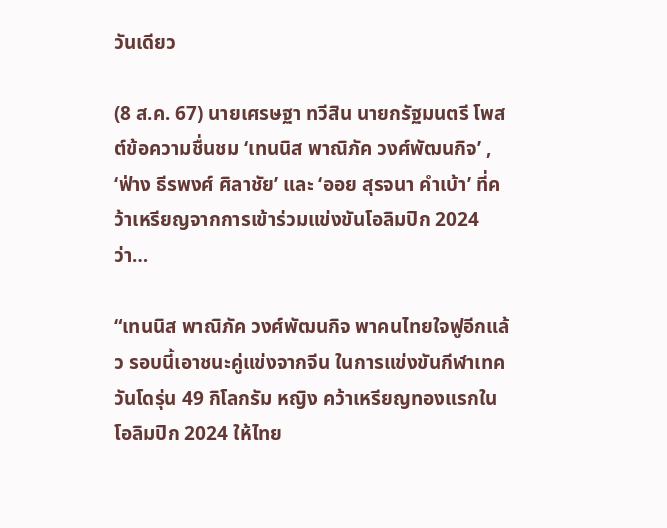วันเดียว

(8 ส.ค. 67) นายเศรษฐา ทวีสิน นายกรัฐมนตรี โพสต์ข้อความชื่นชม ‘เทนนิส พาณิภัค วงศ์พัฒนกิจ’ , ‘ฟ่าง ธีรพงศ์ ศิลาชัย’ และ ‘ออย สุรจนา คำเบ้า’ ที่คว้าเหรียญจากการเข้าร่วมแข่งขันโอลิมปิก 2024 ว่า…

“เทนนิส พาณิภัค วงศ์พัฒนกิจ พาคนไทยใจฟูอีกแล้ว รอบนี้เอาชนะคู่แข่งจากจีน ในการแข่งขันกีฬาเทควันโดรุ่น 49 กิโลกรัม หญิง คว้าเหรียญทองแรกในโอลิมปิก 2024 ให้ไทย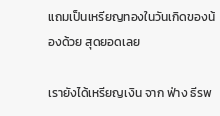แถมเป็นเหรียญทองในวันเกิดของน้องด้วย สุดยอดเลย

เรายังได้เหรียญเงิน จาก ฟ่าง ธีรพ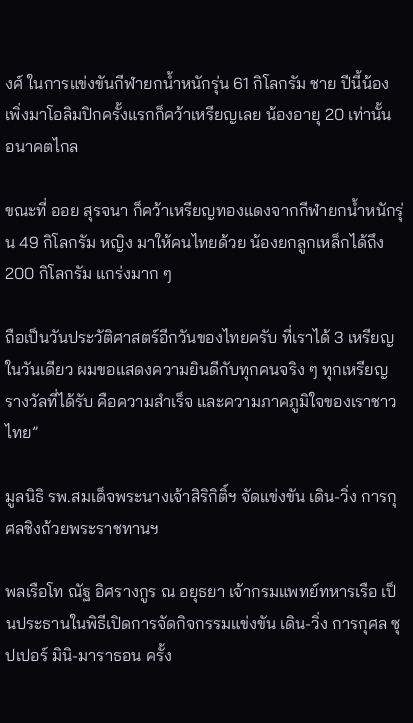งศ์ ในการแข่งขันกีฬายกน้ำหนักรุ่น 61 กิโลกรัม ชาย ปีนี้น้องเพิ่งมาโอลิมปิกครั้งแรกก็คว้าเหรียญเลย น้องอายุ 20 เท่านั้น อนาคตไกล

ขณะที่ ออย สุรจนา ก็คว้าเหรียญทองแดงจากกีฬายกน้ำหนักรุ่น 49 กิโลกรัม หญิง มาให้คนไทยด้วย น้องยกลูกเหล็กได้ถึง 200 กิโลกรัม แกร่งมาก ๆ

ถือเป็นวันประวัติศาสตร์อีกวันของไทยครับ ที่เราได้ 3 เหรียญในวันเดียว ผมขอแสดงความยินดีกับทุกคนจริง ๆ ทุกเหรียญรางวัลที่ได้รับ คือความสำเร็จ และความภาคภูมิใจของเราชาวไทย”

มูลนิธิ รพ.สมเด็จพระนางเจ้าสิริกิติ์ฯ จัดแข่งขัน เดิน-วิ่ง การกุศลชิงถ้วยพระราชทานฯ

พลเรือโท ณัฐ อิศรางกูร ณ อยุธยา เจ้ากรมแพทย์ทหารเรือ เป็นประธานในพิธีเปิดการจัดกิจกรรมแข่งขัน เดิน-วิ่ง การกุศล ซุปเปอร์ มินิ-มาราธอน ครั้ง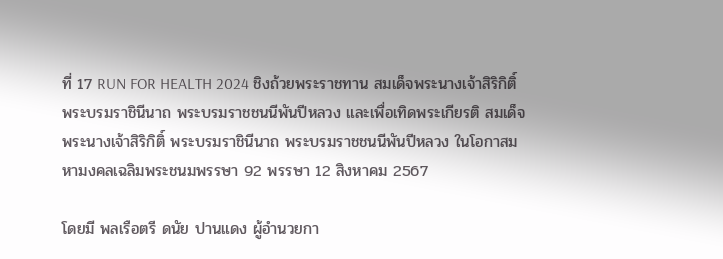ที่ 17 RUN FOR HEALTH 2024 ชิงถ้วยพระราชทาน สมเด็จพระนางเจ้าสิริกิติ์ พระบรมราชินีนาถ พระบรมราชชนนีพันปีหลวง และเพื่อเทิดพระเกียรติ สมเด็จพระนางเจ้าสิริกิติ์ พระบรมราชินีนาถ พระบรมราชชนนีพันปีหลวง ในโอกาสมหามงคลเฉลิมพระชนมพรรษา 92 พรรษา 12 สิงหาคม 2567

โดยมี พลเรือตรี ดนัย ปานแดง ผู้อำนวยกา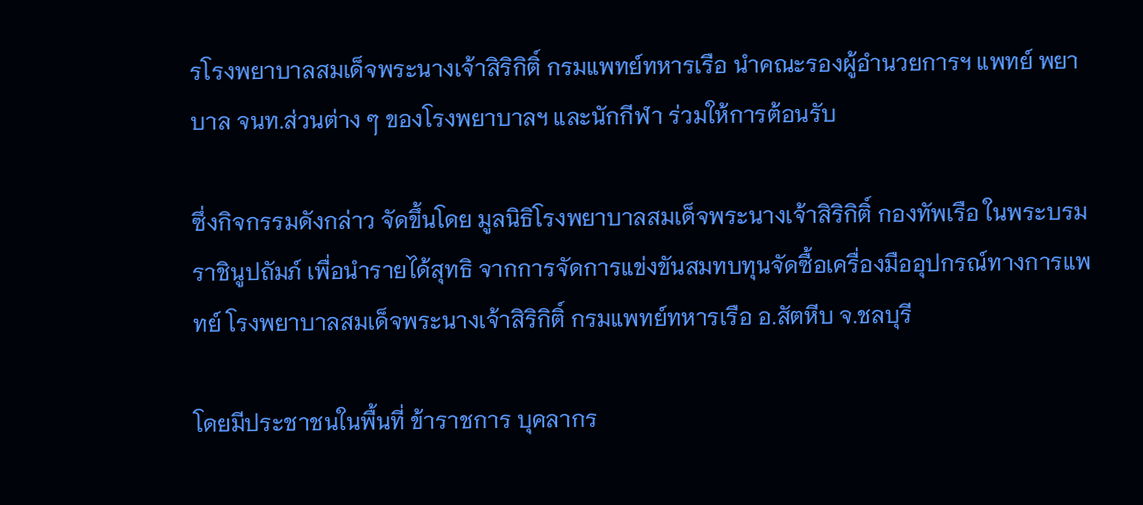รโรงพยาบาลสมเด็จพระนางเจ้าสิริกิติ์ กรมแพทย์ทหารเรือ นำคณะรองผู้อำนวยการฯ แพทย์ พยาบาล จนท.ส่วนต่าง ๆ ของโรงพยาบาลฯ และนักกีฬา ร่วมให้การต้อนรับ

ซึ่งกิจกรรมดังกล่าว จัดขึ้นโดย มูลนิธิโรงพยาบาลสมเด็จพระนางเจ้าสิริกิติ์ กองทัพเรือ ในพระบรมราชินูปถัมภ์ เพื่อนำรายได้สุทธิ จากการจัดการแข่งขันสมทบทุนจัดซื้อเครื่องมืออุปกรณ์ทางการแพทย์ โรงพยาบาลสมเด็จพระนางเจ้าสิริกิติ์ กรมแพทย์ทหารเรือ อ.สัตหีบ จ.ชลบุรี

โดยมีประชาชนในพื้นที่ ข้าราชการ บุคลากร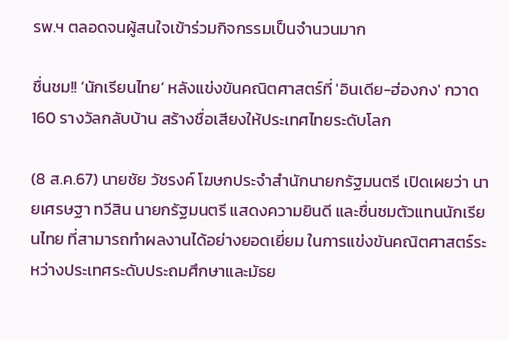รพ.ฯ ตลอดจนผู้สนใจเข้าร่วมกิจกรรมเป็นจำนวนมาก

ชื่นชม!! ‘นักเรียนไทย’ หลังแข่งขันคณิตศาสตร์ที่ 'อินเดีย-ฮ่องกง' กวาด 160 รางวัลกลับบ้าน สร้างชื่อเสียงให้ประเทศไทยระดับโลก

(8 ส.ค.67) นายชัย วัชรงค์ โฆษกประจำสำนักนายกรัฐมนตรี เปิดเผยว่า นายเศรษฐา ทวีสิน นายกรัฐมนตรี แสดงความยินดี และชื่นชมตัวแทนนักเรียนไทย ที่สามารถทำผลงานได้อย่างยอดเยี่ยม ในการแข่งขันคณิตศาสตร์ระหว่างประเทศระดับประถมศึกษาและมัธย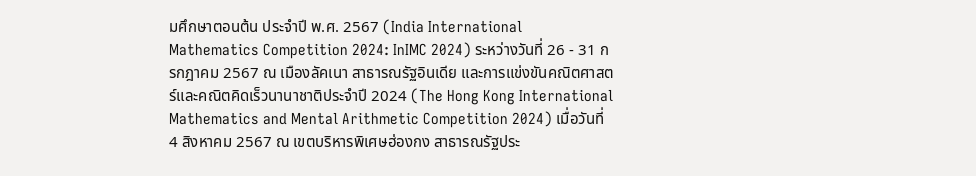มศึกษาตอนต้น ประจำปี พ.ศ. 2567 (India International Mathematics Competition 2024: InIMC 2024) ระหว่างวันที่ 26 - 31 กรกฎาคม 2567 ณ เมืองลัคเนา สาธารณรัฐอินเดีย และการแข่งขันคณิตศาสตร์และคณิตคิดเร็วนานาชาติประจำปี 2024 (The Hong Kong International Mathematics and Mental Arithmetic Competition 2024) เมื่อวันที่ 4 สิงหาคม 2567 ณ เขตบริหารพิเศษฮ่องกง สาธารณรัฐประ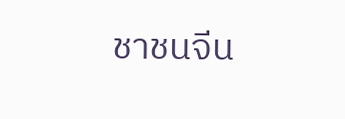ชาชนจีน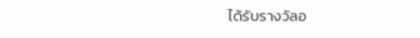ได้รับรางวัลอ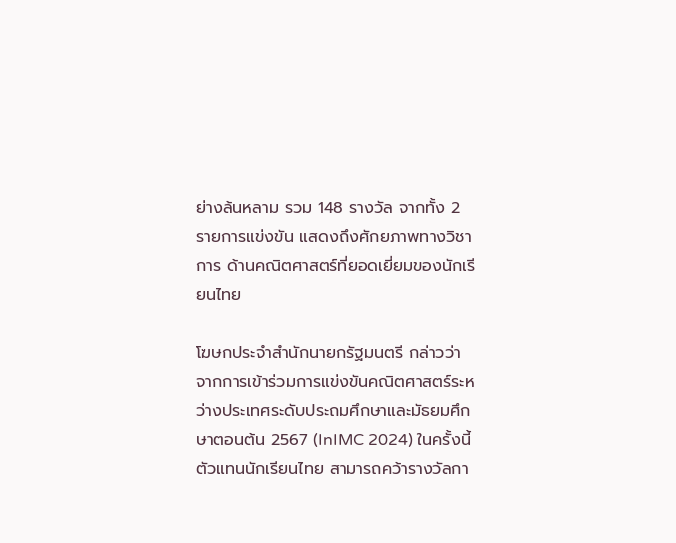ย่างล้นหลาม รวม 148 รางวัล จากทั้ง 2 รายการแข่งขัน แสดงถึงศักยภาพทางวิชาการ ด้านคณิตศาสตร์ที่ยอดเยี่ยมของนักเรียนไทย

โฆษกประจำสำนักนายกรัฐมนตรี กล่าวว่า จากการเข้าร่วมการแข่งขันคณิตศาสตร์ระหว่างประเทศระดับประถมศึกษาและมัธยมศึกษาตอนต้น 2567 (InIMC 2024) ในครั้งนี้ ตัวแทนนักเรียนไทย สามารถคว้ารางวัลกา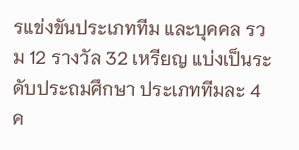รแข่งขันประเภททีม และบุคคล รวม 12 รางวัล 32 เหรียญ แบ่งเป็นระดับประถมศึกษา ประเภททีมละ 4 ค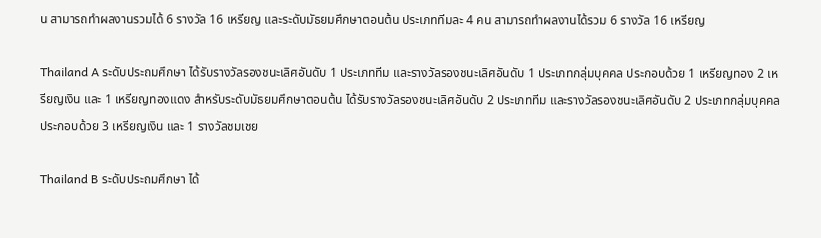น สามารถทำผลงานรวมได้ 6 รางวัล 16 เหรียญ และระดับมัธยมศึกษาตอนต้น ประเภททีมละ 4 คน สามารถทำผลงานได้รวม 6 รางวัล 16 เหรียญ

Thailand A ระดับประถมศึกษา ได้รับรางวัลรองชนะเลิศอันดับ 1 ประเภททีม และรางวัลรองชนะเลิศอันดับ 1 ประเภทกลุ่มบุคคล ประกอบด้วย 1 เหรียญทอง 2 เหรียญเงิน และ 1 เหรียญทองแดง สำหรับระดับมัธยมศึกษาตอนต้น ได้รับรางวัลรองชนะเลิศอันดับ 2 ประเภททีม และรางวัลรองชนะเลิศอันดับ 2 ประเภทกลุ่มบุคคล ประกอบด้วย 3 เหรียญเงิน และ 1 รางวัลชมเชย

Thailand B ระดับประถมศึกษา ได้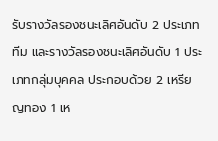รับรางวัลรองชนะเลิศอันดับ 2 ประเภททีม และรางวัลรองชนะเลิศอันดับ 1 ประเภทกลุ่มบุคคล ประกอบด้วย 2 เหรียญทอง 1 เห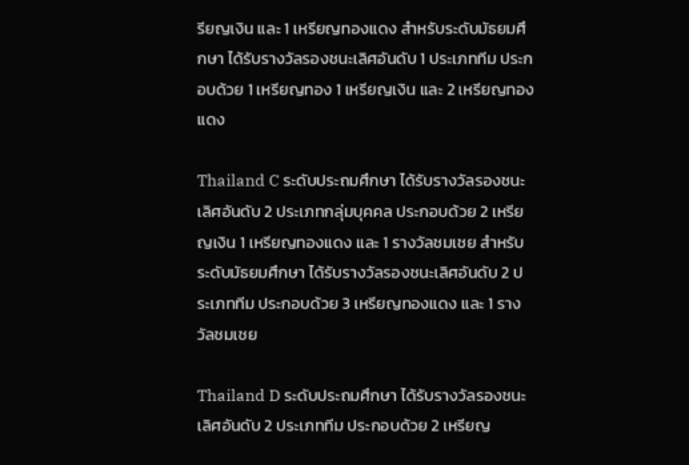รียญเงิน และ 1 เหรียญทองแดง สำหรับระดับมัธยมศึกษา ได้รับรางวัลรองชนะเลิศอันดับ 1 ประเภททีม ประกอบด้วย 1 เหรียญทอง 1 เหรียญเงิน และ 2 เหรียญทองแดง

Thailand C ระดับประถมศึกษา ได้รับรางวัลรองชนะเลิศอันดับ 2 ประเภทกลุ่มบุคคล ประกอบด้วย 2 เหรียญเงิน 1 เหรียญทองแดง และ 1 รางวัลชมเชย สำหรับระดับมัธยมศึกษา ได้รับรางวัลรองชนะเลิศอันดับ 2 ประเภททีม ประกอบด้วย 3 เหรียญทองแดง และ 1 รางวัลชมเชย

Thailand D ระดับประถมศึกษา ได้รับรางวัลรองชนะเลิศอันดับ 2 ประเภททีม ประกอบด้วย 2 เหรียญ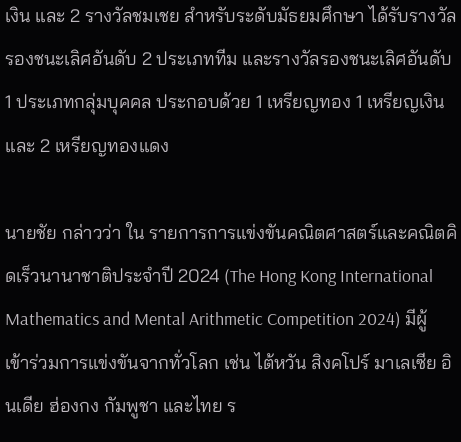เงิน และ 2 รางวัลชมเชย สำหรับระดับมัธยมศึกษา ได้รับรางวัลรองชนะเลิศอันดับ 2 ประเภททีม และรางวัลรองชนะเลิศอันดับ 1 ประเภทกลุ่มบุคคล ประกอบด้วย 1 เหรียญทอง 1 เหรียญเงิน และ 2 เหรียญทองแดง

นายชัย กล่าวว่า ใน รายการการแข่งขันคณิตศาสตร์และคณิตคิดเร็วนานาชาติประจำปี 2024 (The Hong Kong International Mathematics and Mental Arithmetic Competition 2024) มีผู้เข้าร่วมการแข่งขันจากทั่วโลก เช่น ไต้หวัน สิงคโปร์ มาเลเซีย อินเดีย ฮ่องกง กัมพูชา และไทย ร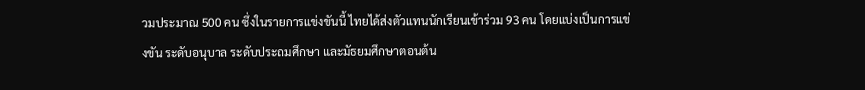วมประมาณ 500 คน ซึ่งในรายการแข่งขันนี้ ไทยได้ส่งตัวแทนนักเรียนเข้าร่วม 93 คน โดยแบ่งเป็นการแข่งขัน ระดับอนุบาล ระดับประถมศึกษา และมัธยมศึกษาตอนต้น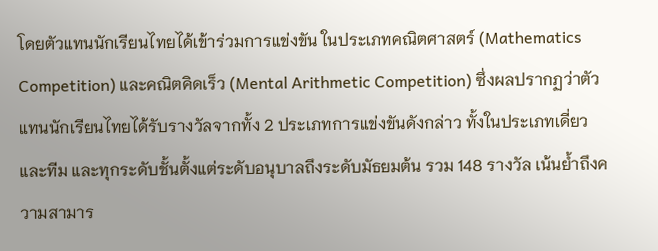โดยตัวแทนนักเรียนไทยได้เข้าร่วมการแข่งขัน ในประเภทคณิตศาสตร์ (Mathematics Competition) และคณิตคิดเร็ว (Mental Arithmetic Competition) ซึ่งผลปรากฏว่าตัวแทนนักเรียนไทยได้รับรางวัลจากทั้ง 2 ประเภทการแข่งขันดังกล่าว ทั้งในประเภทเดี่ยวและทีม และทุกระดับชั้นตั้งแต่ระดับอนุบาลถึงระดับมัธยมต้น รวม 148 รางวัล เน้นย้ำถึงความสามาร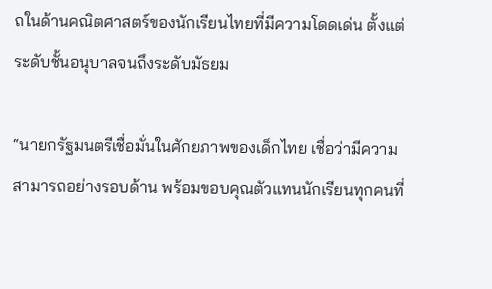ถในด้านคณิตศาสตร์ของนักเรียนไทยที่มีความโดดเด่น ตั้งแต่ระดับชั้นอนุบาลจนถึงระดับมัธยม

“นายกรัฐมนตรีเชื่อมั่นในศักยภาพของเด็กไทย เชื่อว่ามีความสามารถอย่างรอบด้าน พร้อมขอบคุณตัวแทนนักเรียนทุกคนที่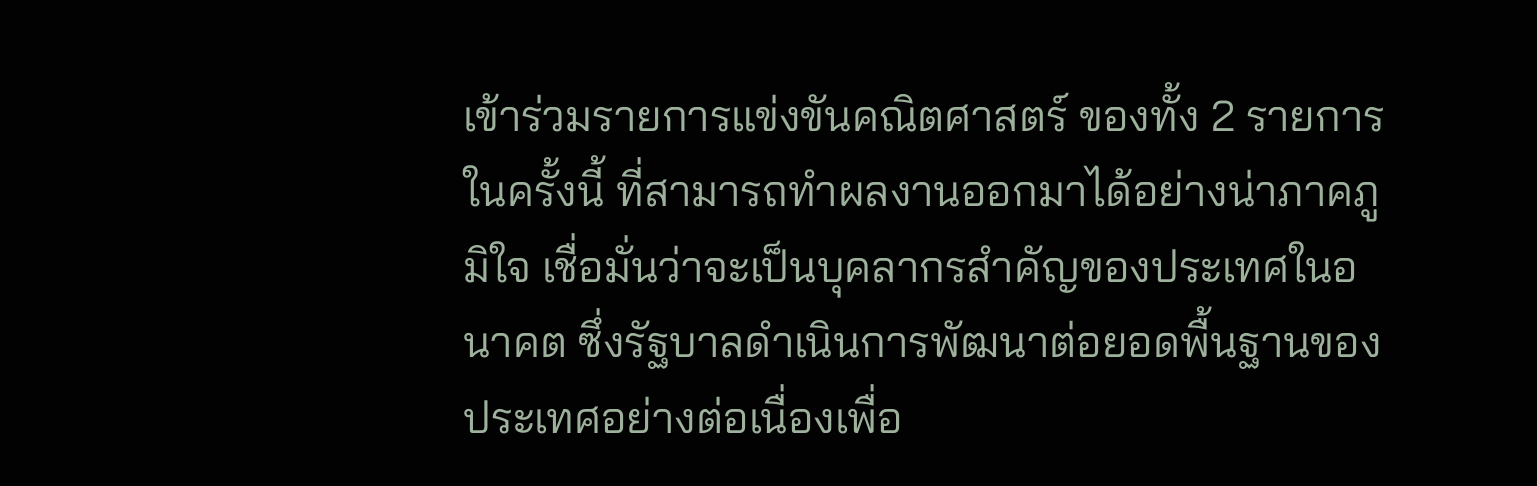เข้าร่วมรายการแข่งขันคณิตศาสตร์ ของทั้ง 2 รายการ ในครั้งนี้ ที่สามารถทำผลงานออกมาได้อย่างน่าภาคภูมิใจ เชื่อมั่นว่าจะเป็นบุคลากรสำคัญของประเทศในอนาคต ซึ่งรัฐบาลดำเนินการพัฒนาต่อยอดพื้นฐานของประเทศอย่างต่อเนื่องเพื่อ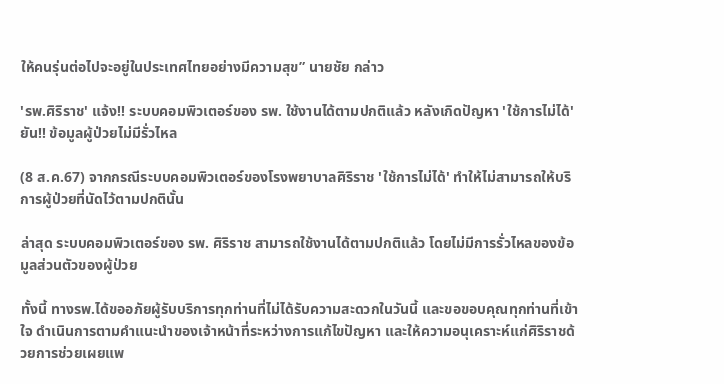ให้คนรุ่นต่อไปจะอยู่ในประเทศไทยอย่างมีความสุข” นายชัย กล่าว

'รพ.ศิริราช' แจ้ง!! ระบบคอมพิวเตอร์ของ รพ. ใช้งานได้ตามปกติแล้ว หลังเกิดปัญหา 'ใช้การไม่ได้' ยัน!! ข้อมูลผู้ป่วยไม่มีรั่วไหล

(8 ส.ค.67) จากกรณีระบบคอมพิวเตอร์ของโรงพยาบาลศิริราช 'ใช้การไม่ได้' ทำให้ไม่สามารถให้บริการผู้ป่วยที่นัดไว้ตามปกตินั้น

ล่าสุด ระบบคอมพิวเตอร์ของ รพ. ศิริราช สามารถใช้งานได้ตามปกติแล้ว โดยไม่มีการรั่วไหลของข้อมูลส่วนตัวของผู้ป่วย

ทั้งนี้ ทางรพ.ได้ขออภัยผู้รับบริการทุกท่านที่ไม่ได้รับความสะดวกในวันนี้ และขอขอบคุณทุกท่านที่เข้าใจ ดำเนินการตามคำแนะนำของเจ้าหน้าที่ระหว่างการแก้ไขปัญหา และให้ความอนุเคราะห์แก่ศิริราชด้วยการช่วยเผยแพ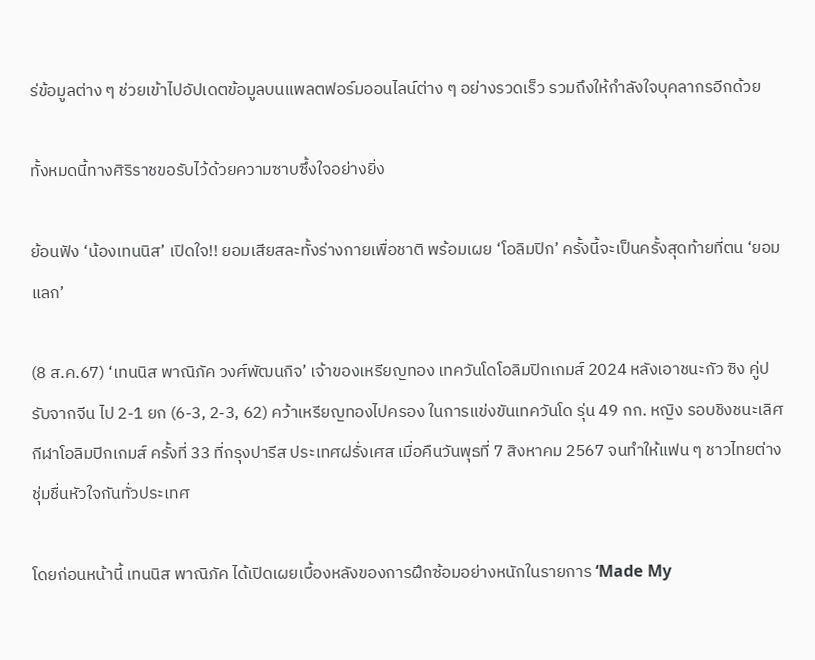ร่ข้อมูลต่าง ๆ ช่วยเข้าไปอัปเดตข้อมูลบนแพลตฟอร์มออนไลน์ต่าง ๆ อย่างรวดเร็ว รวมถึงให้กำลังใจบุคลากรอีกด้วย

ทั้งหมดนี้ทางศิริราชขอรับไว้ด้วยความซาบซึ้งใจอย่างยิ่ง

ย้อนฟัง ‘น้องเทนนิส’ เปิดใจ!! ยอมเสียสละทั้งร่างกายเพื่อชาติ พร้อมเผย ‘โอลิมปิก’ ครั้งนี้จะเป็นครั้งสุดท้ายที่ตน ‘ยอมแลก’

(8 ส.ค.67) ‘เทนนิส พาณิภัค วงศ์พัฒนกิจ’ เจ้าของเหรียญทอง เทควันโดโอลิมปิกเกมส์ 2024 หลังเอาชนะกัว ซิง คู่ปรับจากจีน ไป 2-1 ยก (6-3, 2-3, 62) คว้าเหรียญทองไปครอง ในการแข่งขันเทควันโด รุ่น 49 กก. หญิง รอบชิงชนะเลิศ กีฬาโอลิมปิกเกมส์ ครั้งที่ 33 ที่กรุงปารีส ประเทศฝรั่งเศส เมื่อคืนวันพุธที่ 7 สิงหาคม 2567 จนทำให้แฟน ๆ ชาวไทยต่างชุ่มชื่นหัวใจกันทั่วประเทศ

โดยก่อนหน้านี้ เทนนิส พาณิภัค ได้เปิดเผยเบื้องหลังของการฝึกซ้อมอย่างหนักในรายการ ‘Made My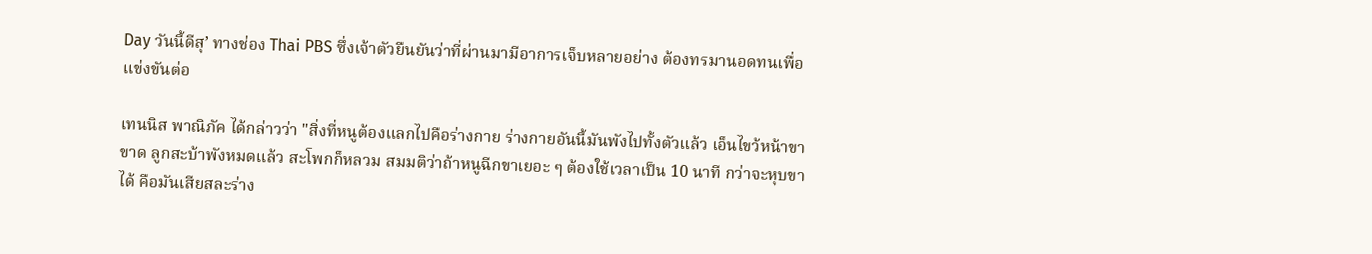Day วันนี้ดีสุ’ ทางช่อง Thai PBS ซึ่งเจ้าตัวยืนยันว่าที่ผ่านมามีอาการเจ็บหลายอย่าง ต้องทรมานอดทนเพื่อเเข่งขันต่อ

เทนนิส พาณิภัค ได้กล่าวว่า "สิ่งที่หนูต้องแลกไปคือร่างกาย ร่างกายอันนี้มันพังไปทั้งตัวแล้ว เอ็นไขว้หน้าขาขาด ลูกสะบ้าพังหมดแล้ว สะโพกก็หลวม สมมติว่าถ้าหนูฉีกขาเยอะ ๆ ต้องใช้เวลาเป็น 10 นาที กว่าจะหุบขาได้ คือมันเสียสละร่าง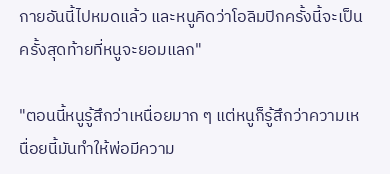กายอันนี้ไปหมดแล้ว และหนูคิดว่าโอลิมปิกครั้งนี้จะเป็นครั้งสุดท้ายที่หนูจะยอมแลก"

"ตอนนี้หนูรู้สึกว่าเหนื่อยมาก ๆ แต่หนูก็รู้สึกว่าความเหนื่อยนี้มันทำให้พ่อมีความ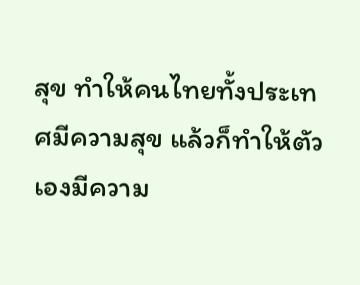สุข ทำให้คนไทยทั้งประเทศมีความสุข แล้วก็ทำให้ตัวเองมีความ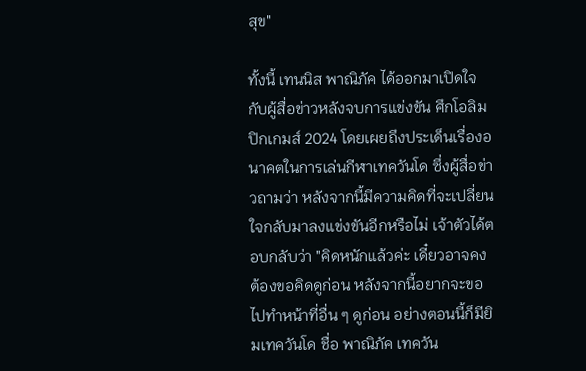สุข"

ทั้งนี้ เทนนิส พาณิภัค ได้ออกมาเปิดใจกับผู้สื่อข่าวหลังจบการแข่งขัน ศึกโอลิมปิกเกมส์ 2024 โดยเผยถึงประเด็นเรื่องอนาคตในการเล่นกีฬาเทควันโด ซึ่งผู้สื่อข่าวถามว่า หลังจากนี้มีความคิดที่จะเปลี่ยนใจกลับมาลงแข่งขันอีกหรือไม่ เจ้าตัวได้ตอบกลับว่า "คิดหนักแล้วค่ะ เดี๋ยวอาจคงต้องขอคิดดูก่อน หลังจากนี้อยากจะขอไปทำหน้าที่อื่น ๆ ดูก่อน อย่างตอนนี้ก็มียิมเทควันโด ชื่อ พาณิภัค เทควัน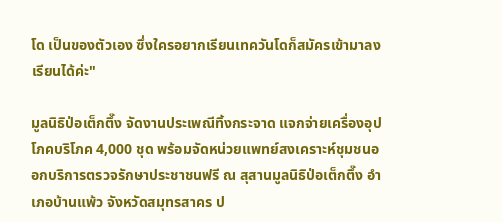โด เป็นของตัวเอง ซึ่งใครอยากเรียนเทควันโดก็สมัครเข้ามาลงเรียนได้ค่ะ"

มูลนิธิป่อเต็กตึ๊ง จัดงานประเพณีทิ้งกระจาด แจกจ่ายเครื่องอุปโภคบริโภค 4,000 ชุด พร้อมจัดหน่วยแพทย์สงเคราะห์ชุมชนออกบริการตรวจรักษาประชาชนฟรี ณ สุสานมูลนิธิป่อเต็กตึ๊ง อำเภอบ้านแพ้ว จังหวัดสมุทรสาคร ป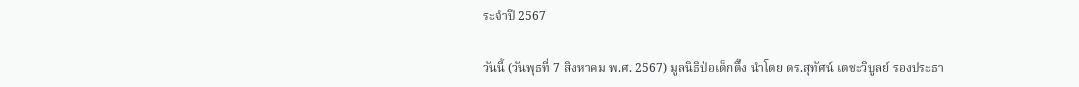ระจำปี 2567

วันนี้ (วันพุธที่ 7 สิงหาคม พ.ศ. 2567) มูลนิธิป่อเต็กตึ๊ง นำโดย ดร.สุทัศน์ เตชะวิบูลย์ รองประธา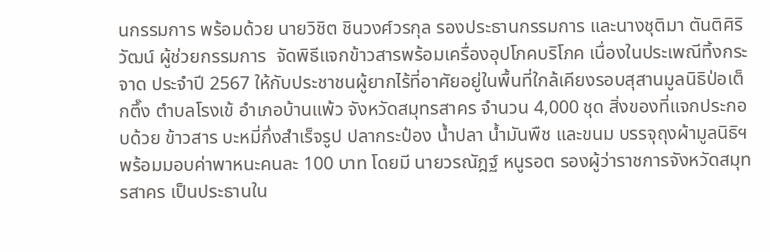นกรรมการ พร้อมด้วย นายวิชิต ชินวงศ์วรกุล รองประธานกรรมการ และนางชุติมา ตันติศิริวัฒน์ ผู้ช่วยกรรมการ  จัดพิธีแจกข้าวสารพร้อมเครื่องอุปโภคบริโภค เนื่องในประเพณีทิ้งกระจาด ประจำปี 2567 ให้กับประชาชนผู้ยากไร้ที่อาศัยอยู่ในพื้นที่ใกล้เคียงรอบสุสานมูลนิธิป่อเต็กตึ๊ง ตำบลโรงเข้ อำเภอบ้านแพ้ว จังหวัดสมุทรสาคร จำนวน 4,000 ชุด สิ่งของที่แจกประกอบด้วย ข้าวสาร บะหมี่กึ่งสำเร็จรูป ปลากระป๋อง น้ำปลา น้ำมันพืช และขนม บรรจุถุงผ้ามูลนิธิฯ พร้อมมอบค่าพาหนะคนละ 100 บาท โดยมี นายวรณัฎฐ์ หนูรอต รองผู้ว่าราชการจังหวัดสมุทรสาคร เป็นประธานใน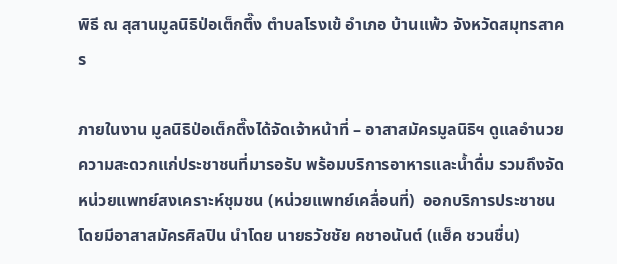พิธี ณ สุสานมูลนิธิป่อเต็กตึ๊ง ตำบลโรงเข้ อำเภอ บ้านแพ้ว จังหวัดสมุทรสาคร

ภายในงาน มูลนิธิป่อเต็กตึ๊งได้จัดเจ้าหน้าที่ – อาสาสมัครมูลนิธิฯ ดูแลอำนวยความสะดวกแก่ประชาชนที่มารอรับ พร้อมบริการอาหารและน้ำดื่ม รวมถึงจัดหน่วยแพทย์สงเคราะห์ชุมชน (หน่วยแพทย์เคลื่อนที่)  ออกบริการประชาชน โดยมีอาสาสมัครศิลปิน นำโดย นายธวัชชัย คชาอนันต์ (แฮ็ค ชวนชื่น)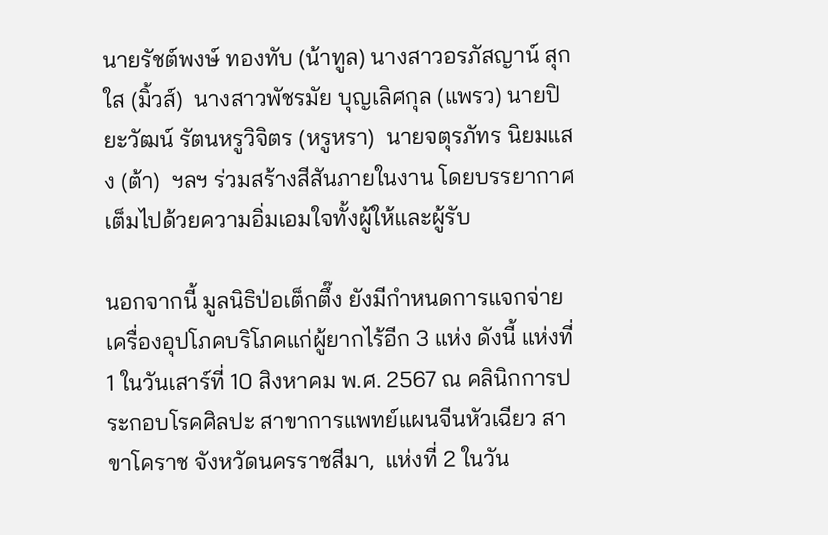นายรัชต์พงษ์ ทองทับ (น้าทูล) นางสาวอรภัสญาน์ สุกใส (มิ้วส์)  นางสาวพัชรมัย บุญเลิศกุล (แพรว) นายปิยะวัฒน์ รัตนหรูวิจิตร (หรูหรา)  นายจตุรภัทร นิยมแสง (ต้า)  ฯลฯ ร่วมสร้างสีสันภายในงาน โดยบรรยากาศเต็มไปด้วยความอิ่มเอมใจทั้งผู้ให้และผู้รับ

นอกจากนี้ มูลนิธิป่อเต็กตึ๊ง ยังมีกำหนดการแจกจ่ายเครื่องอุปโภคบริโภคแก่ผู้ยากไร้อีก 3 แห่ง ดังนี้ แห่งที่ 1 ในวันเสาร์ที่ 10 สิงหาคม พ.ศ. 2567 ณ คลินิกการประกอบโรคศิลปะ สาขาการแพทย์แผนจีนหัวเฉียว สาขาโคราช จังหวัดนครราชสีมา,  แห่งที่ 2 ในวัน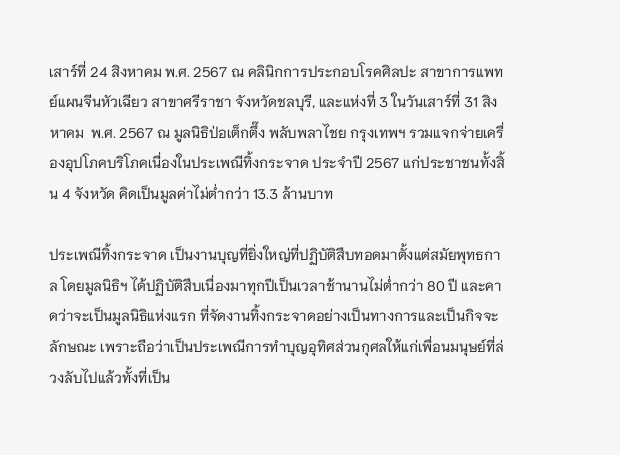เสาร์ที่ 24 สิงหาคม พ.ศ. 2567 ณ คลินิกการประกอบโรคศิลปะ สาขาการแพทย์แผนจีนหัวเฉียว สาขาศรีราชา จังหวัดชลบุรี, และแห่งที่ 3 ในวันเสาร์ที่ 31 สิงหาคม  พ.ศ. 2567 ณ มูลนิธิป่อเต็กตึ๊ง พลับพลาไชย กรุงเทพฯ รวมแจกจ่ายเครื่องอุปโภคบริโภคเนื่องในประเพณีทิ้งกระจาด ประจำปี 2567 แก่ประชาชนทั้งสิ้น 4 จังหวัด คิดเป็นมูลค่าไม่ต่ำกว่า 13.3 ล้านบาท

ประเพณีทิ้งกระจาด เป็นงานบุญที่ยิ่งใหญ่ที่ปฏิบัติสืบทอดมาตั้งแต่สมัยพุทธกาล โดยมูลนิธิฯ ได้ปฏิบัติสืบเนื่องมาทุกปีเป็นเวลาช้านานไม่ต่ำกว่า 80 ปี และคาดว่าจะเป็นมูลนิธิแห่งแรก ที่จัดงานทิ้งกระจาดอย่างเป็นทางการและเป็นกิจจะลักษณะ เพราะถือว่าเป็นประเพณีการทำบุญอุทิศส่วนกุศลให้แก่เพื่อนมนุษย์ที่ล่วงลับไปแล้วทั้งที่เป็น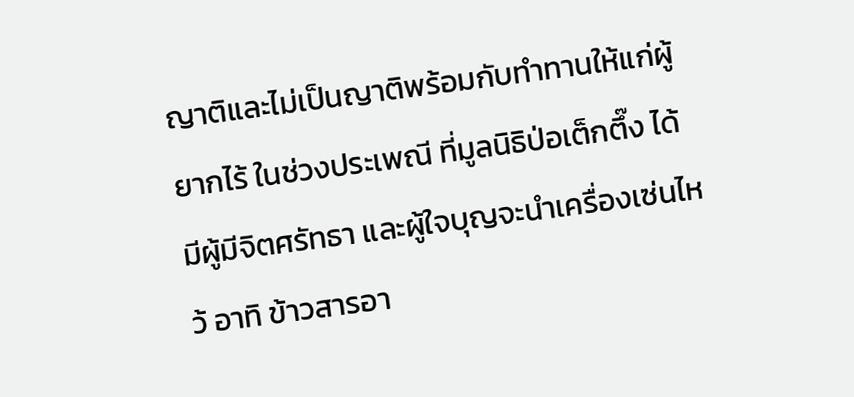ญาติและไม่เป็นญาติพร้อมกับทำทานให้แก่ผู้ยากไร้ ในช่วงประเพณี ที่มูลนิธิป่อเต็กตึ๊ง ได้มีผู้มีจิตศรัทธา และผู้ใจบุญจะนำเครื่องเซ่นไหว้ อาทิ ข้าวสารอา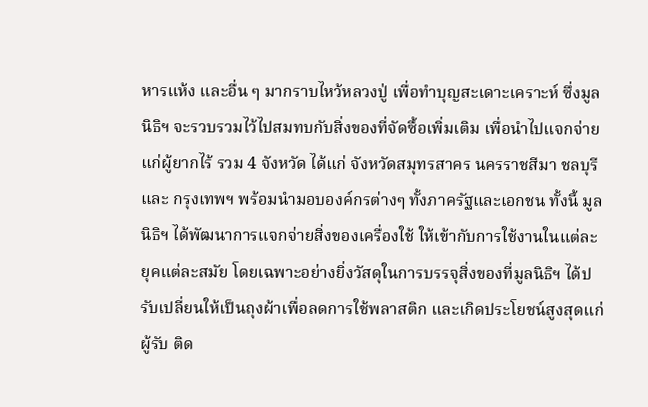หารแห้ง และอื่น ๆ มากราบไหว้หลวงปู่ เพื่อทำบุญสะเดาะเคราะห์ ซึ่งมูลนิธิฯ จะรวบรวมไว้ไปสมทบกับสิ่งของที่จัดซื้อเพิ่มเติม เพื่อนำไปแจกจ่ายแก่ผู้ยากไร้ รวม 4 จังหวัด ได้แก่ จังหวัดสมุทรสาคร นครราชสีมา ชลบุรี และ กรุงเทพฯ พร้อมนำมอบองค์กรต่างๆ ทั้งภาครัฐและเอกชน ทั้งนี้ มูลนิธิฯ ได้พัฒนาการแจกจ่ายสิ่งของเครื่องใช้ ให้เข้ากับการใช้งานในแต่ละยุคแต่ละสมัย โดยเฉพาะอย่างยิ่งวัสดุในการบรรจุสิ่งของที่มูลนิธิฯ ได้ปรับเปลี่ยนให้เป็นถุงผ้าเพื่อลดการใช้พลาสติก และเกิดประโยชน์สูงสุดแก่ผู้รับ ติด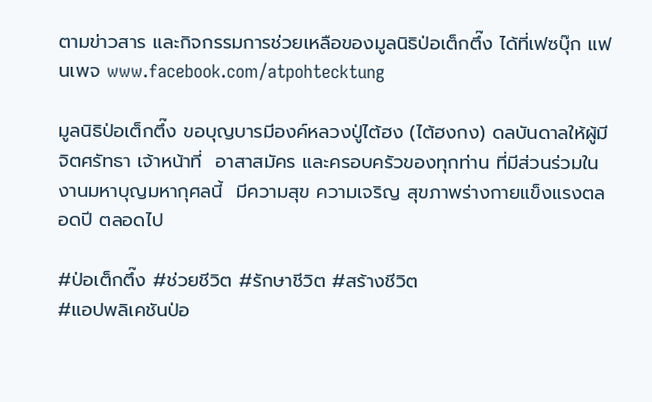ตามข่าวสาร และกิจกรรมการช่วยเหลือของมูลนิธิป่อเต็กตึ๊ง ได้ที่เฟซบุ๊ก แฟนเพจ www.facebook.com/atpohtecktung

มูลนิธิป่อเต็กตึ๊ง ขอบุญบารมีองค์หลวงปู่ไต้ฮง (ไต้ฮงกง) ดลบันดาลให้ผู้มีจิตศรัทธา เจ้าหน้าที่  อาสาสมัคร และครอบครัวของทุกท่าน ที่มีส่วนร่วมในงานมหาบุญมหากุศลนี้  มีความสุข ความเจริญ สุขภาพร่างกายแข็งแรงตลอดปี ตลอดไป

#ป่อเต็กตึ๊ง #ช่วยชีวิต #รักษาชีวิต #สร้างชีวิต
#แอปพลิเคชันป่อ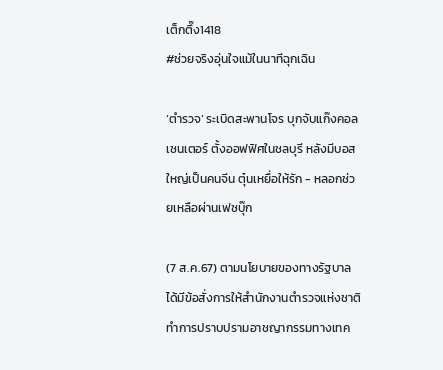เต็กตึ๊ง1418
#ช่วยจริงอุ่นใจแม้ในนาทีฉุกเฉิน

‘ตำรวจ’ ระเบิดสะพานโจร บุกจับแก๊งคอลเซนเตอร์ ตั้งออฟฟิศในชลบุรี หลังมีบอสใหญ่เป็นคนจีน ตุ๋นเหยื่อให้รัก - หลอกช่วยเหลือผ่านเฟซบุ๊ก

(7 ส.ค.67) ตามนโยบายของทางรัฐบาล ได้มีข้อสั่งการให้สำนักงานตำรวจแห่งชาติทำการปราบปรามอาชญากรรมทางเทค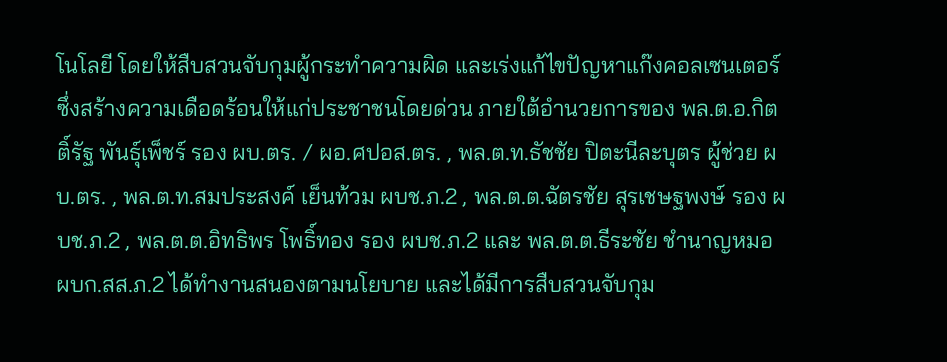โนโลยี โดยให้สืบสวนจับกุมผู้กระทำความผิด และเร่งแก้ไขปัญหาแก๊งคอลเซนเตอร์ ซึ่งสร้างความเดือดร้อนให้แก่ประชาชนโดยด่วน ภายใต้อำนวยการของ พล.ต.อ.กิตติ์รัฐ พันธุ์เพ็ชร์ รอง ผบ.ตร. / ผอ.ศปอส.ตร. , พล.ต.ท.ธัชชัย ปิตะนีละบุตร ผู้ช่วย ผบ.ตร. , พล.ต.ท.สมประสงค์ เย็นท้วม ผบช.ภ.2 , พล.ต.ต.ฉัตรชัย สุรเชษฐพงษ์ รอง ผบช.ภ.2 , พล.ต.ต.อิทธิพร โพธิ์ทอง รอง ผบช.ภ.2 และ พล.ต.ต.ธีระชัย ชำนาญหมอ ผบก.สส.ภ.2 ได้ทำงานสนองตามนโยบาย และได้มีการสืบสวนจับกุม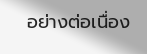อย่างต่อเนื่อง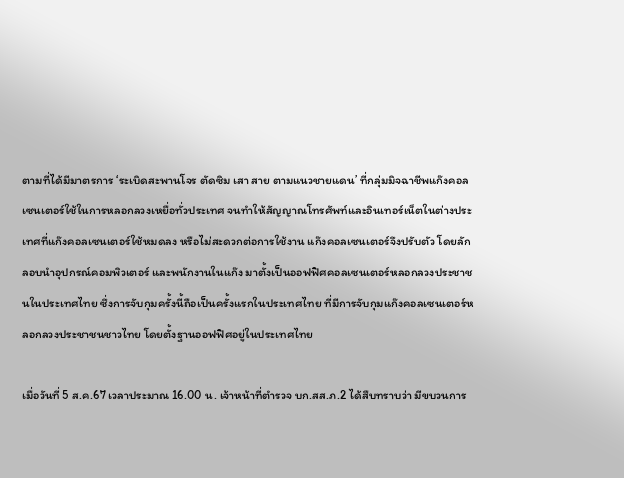ตามที่ได้มีมาตรการ ‘ระเบิดสะพานโจร ตัดซิม เสา สาย ตามแนวชายแดน’ ที่กลุ่มมิจฉาชีพแก๊งคอลเซนเตอร์ใช้ในการหลอกลวงเหยื่อทั่วประเทศ จนทำให้สัญญาณโทรศัพท์และอินเทอร์เน็ตในต่างประเทศที่แก๊งคอลเซนเตอร์ใช้หมดลง หรือไม่สะดวกต่อการใช้งาน แก๊งคอลเซนเตอร์จึงปรับตัว โดยลักลอบนำอุปกรณ์คอมพิวเตอร์ และพนักงานในแก๊ง มาตั้งเป็นออฟฟิศคอลเซนเตอร์หลอกลวงประชาชนในประเทศไทย ซึ่งการจับกุมครั้งนี้ถือเป็นครั้งแรกในประเทศไทย ที่มีการจับกุมแก๊งคอลเซนเตอร์หลอกลวงประชาชนชาวไทย โดยตั้งฐานออฟฟิศอยู่ในประเทศไทย

เมื่อวันที่ 5 ส.ค.67 เวลาประมาณ 16.00 น. เจ้าหน้าที่ตำรวจ บก.สส.ภ.2 ได้สืบทราบว่า มีขบวนการ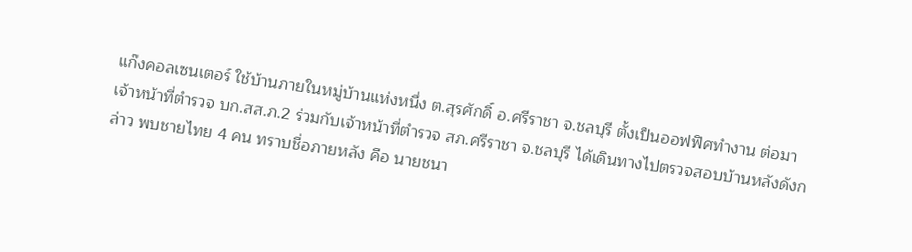แก๊งคอลเซนเตอร์ ใช้บ้านภายในหมู่บ้านแห่งหนึ่ง ต.สุรศักดิ์ อ.ศรีราชา จ.ชลบุรี ตั้งเป็นออฟฟิศทำงาน ต่อมาเจ้าหน้าที่ตำรวจ บก.สส.ภ.2 ร่วมกับเจ้าหน้าที่ตำรวจ สภ.ศรีราชา จ.ชลบุรี ได้เดินทางไปตรวจสอบบ้านหลังดังกล่าว พบชายไทย 4 คน ทราบชื่อภายหลัง คือ นายชนา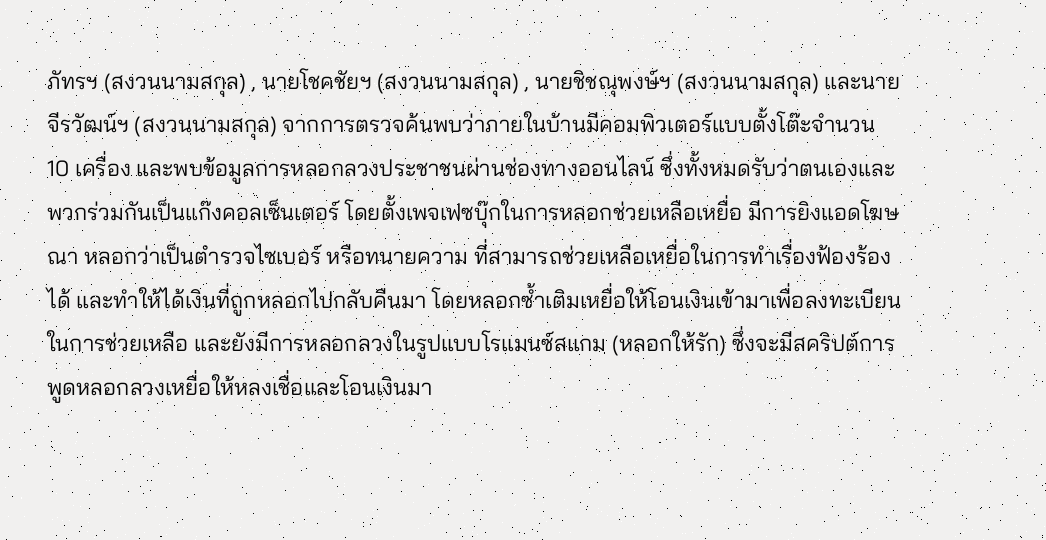ภัทรฯ (สงวนนามสกุล) , นายโชคชัยฯ (สงวนนามสกุล) , นายชิชณุพงษ์ฯ (สงวนนามสกุล) และนายจีรวัฒน์ฯ (สงวนนามสกุล) จากการตรวจค้นพบว่าภายในบ้านมีคอมพิวเตอร์แบบตั้งโต๊ะจำนวน 10 เครื่อง และพบข้อมูลการหลอกลวงประชาชนผ่านช่องทางออนไลน์ ซึ่งทั้งหมดรับว่าตนเองและพวกร่วมกันเป็นแก๊งคอลเซ็นเตอร์ โดยตั้งเพจเฟซบุ๊กในการหลอกช่วยเหลือเหยื่อ มีการยิงแอดโฆษณา หลอกว่าเป็นตำรวจไซเบอร์ หรือทนายความ ที่สามารถช่วยเหลือเหยื่อในการทำเรื่องฟ้องร้องได้ และทำให้ได้เงินที่ถูกหลอกไปกลับคืนมา โดยหลอกซ้ำเติมเหยื่อให้โอนเงินเข้ามาเพื่อลงทะเบียนในการช่วยเหลือ และยังมีการหลอกลวงในรูปแบบโรแมนซ์สแกม (หลอกให้รัก) ซึ่งจะมีสคริปต์การพูดหลอกลวงเหยื่อให้หลงเชื่อและโอนเงินมา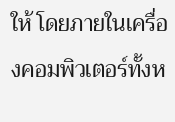ให้ โดยภายในเครื่องคอมพิวเตอร์ทั้งห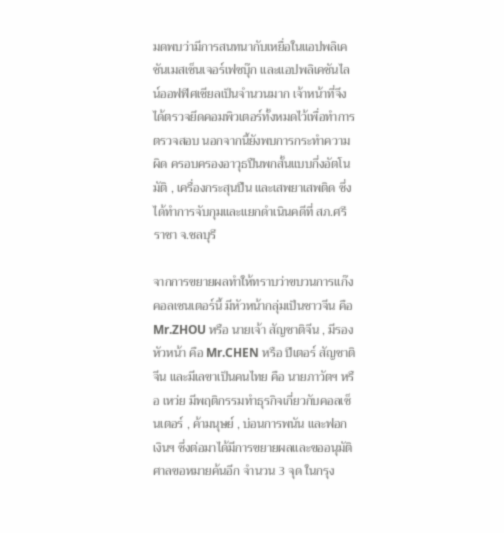มดพบว่ามีการสนทนากับเหยื่อในแอปพลิเคชันเมสเซ็นเจอร์เฟซบุ๊ก และแอปพลิเคชันไลน์ออฟฟิศเชียลเป็นจำนวนมาก เจ้าหน้าที่จึงได้ตรวจยึดคอมพิวเตอร์ทั้งหมดไว้เพื่อทำการตรวจสอบ นอกจากนี้ยังพบการกระทำความผิด ครอบครองอาวุธปืนพกสั้นแบบกึ่งอัตโนมัติ , เครื่องกระสุนปืน และเสพยาเสพติด ซึ่งได้ทำการจับกุมและแยกดำเนินคดีที่ สภ.ศรีราชา จ.ชลบุรี

จากการขยายผลทำให้ทราบว่าขบวนการแก๊งคอลเซนเตอร์นี้ มีหัวหน้ากลุ่มเป็นชาวจีน คือ Mr.ZHOU หรือ นายเจ้า สัญชาติจีน , มีรองหัวหน้า คือ Mr.CHEN หรือ ปีเตอร์ สัญชาติจีน และมีเลขาเป็นคนไทย คือ นายภาวัตฯ หรือ เหว่ย มีพฤติกรรมทำธุรกิจเกี่ยวกับคอลเซ็นเตอร์ , ค้ามนุษย์ , บ่อนการพนัน และฟอกเงินฯ ซึ่งต่อมาได้มีการขยายผลและขออนุมัติศาลขอหมายค้นอีก จำนวน 3 จุด ในกรุง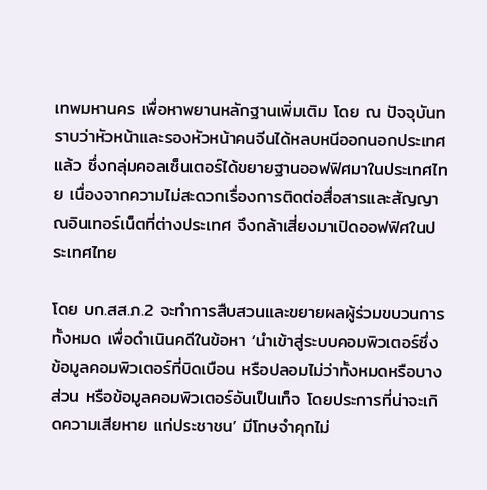เทพมหานคร เพื่อหาพยานหลักฐานเพิ่มเติม โดย ณ ปัจจุบันทราบว่าหัวหน้าและรองหัวหน้าคนจีนได้หลบหนีออกนอกประเทศแล้ว ซึ่งกลุ่มคอลเซ็นเตอร์ได้ขยายฐานออฟฟิศมาในประเทศไทย เนื่องจากความไม่สะดวกเรื่องการติดต่อสื่อสารและสัญญาณอินเทอร์เน็ตที่ต่างประเทศ จึงกล้าเสี่ยงมาเปิดออฟฟิศในประเทศไทย

โดย บก.สส.ภ.2 จะทำการสืบสวนและขยายผลผู้ร่วมขบวนการทั้งหมด เพื่อดำเนินคดีในข้อหา ‘นำเข้าสู่ระบบคอมพิวเตอร์ซึ่งข้อมูลคอมพิวเตอร์ที่บิดเบือน หรือปลอมไม่ว่าทั้งหมดหรือบางส่วน หรือข้อมูลคอมพิวเตอร์อันเป็นเท็จ โดยประการที่น่าจะเกิดความเสียหาย แก่ประชาชน’ มีโทษจําคุกไม่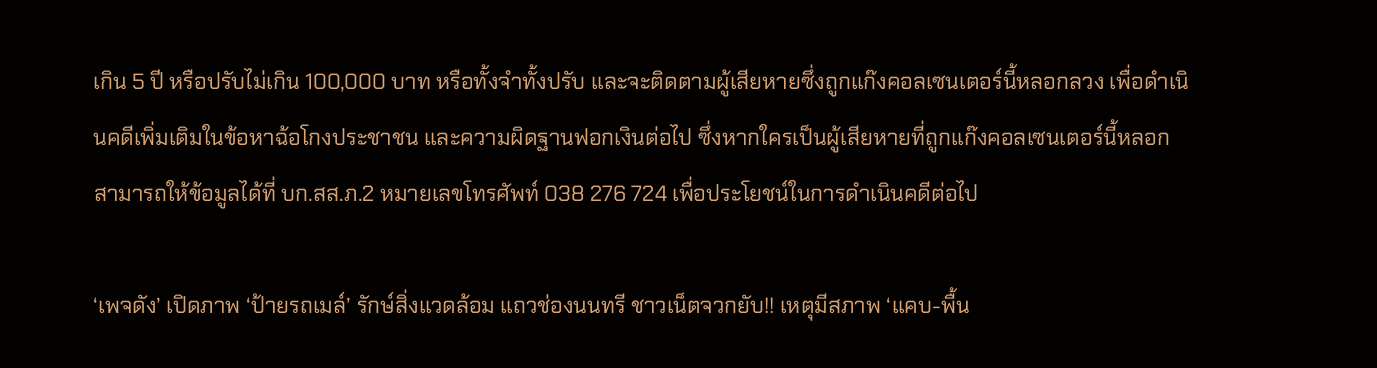เกิน 5 ปี หรือปรับไม่เกิน 100,000 บาท หรือทั้งจําทั้งปรับ และจะติดตามผู้เสียหายซึ่งถูกแก๊งคอลเซนเตอร์นี้หลอกลวง เพื่อดำเนินคดีเพิ่มเติมในข้อหาฉ้อโกงประชาชน และความผิดฐานฟอกเงินต่อไป ซึ่งหากใครเป็นผู้เสียหายที่ถูกแก๊งคอลเซนเตอร์นี้หลอก สามารถให้ข้อมูลได้ที่ บก.สส.ภ.2 หมายเลขโทรศัพท์ 038 276 724 เพื่อประโยชน์ในการดำเนินคดีต่อไป

‘เพจดัง’ เปิดภาพ ‘ป้ายรถเมล์’ รักษ์สิ่งแวดล้อม แถวช่องนนทรี ชาวเน็ตจวกยับ!! เหตุมีสภาพ ‘แคบ-พื้น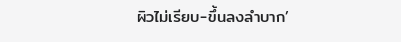ผิวไม่เรียบ-ขึ้นลงลำบาก’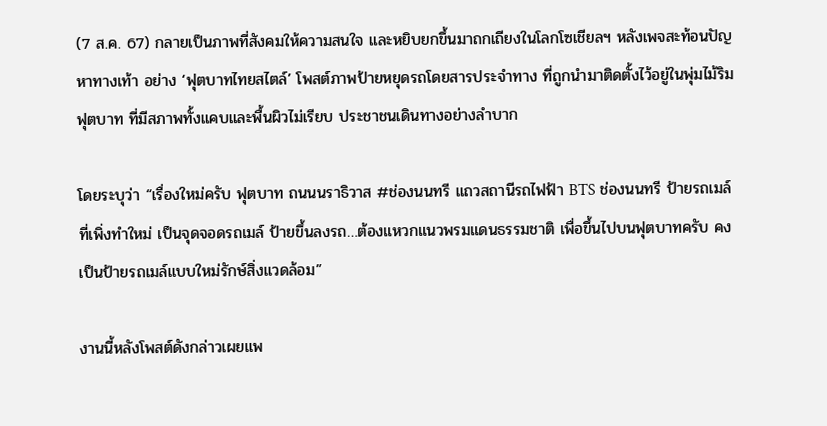(7 ส.ค. 67) กลายเป็นภาพที่สังคมให้ความสนใจ และหยิบยกขึ้นมาถกเถียงในโลกโซเชียลฯ หลังเพจสะท้อนปัญหาทางเท้า อย่าง ‘ฟุตบาทไทยสไตล์’ โพสต์ภาพป้ายหยุดรถโดยสารประจำทาง ที่ถูกนำมาติดตั้งไว้อยู่ในพุ่มไม้ริมฟุตบาท ที่มีสภาพทั้งแคบและพื้นผิวไม่เรียบ ประชาชนเดินทางอย่างลำบาก

โดยระบุว่า “เรื่องใหม่ครับ ฟุตบาท ถนนนราธิวาส #ช่องนนทรี แถวสถานีรถไฟฟ้า BTS ช่องนนทรี ป้ายรถเมล์ที่เพิ่งทำใหม่ เป็นจุดจอดรถเมล์ ป้ายขึ้นลงรถ…ต้องแหวกแนวพรมแดนธรรมชาติ เพื่อขึ้นไปบนฟุตบาทครับ คงเป็นป้ายรถเมล์แบบใหม่รักษ์สิ่งแวดล้อม”

งานนี้หลังโพสต์ดังกล่าวเผยแพ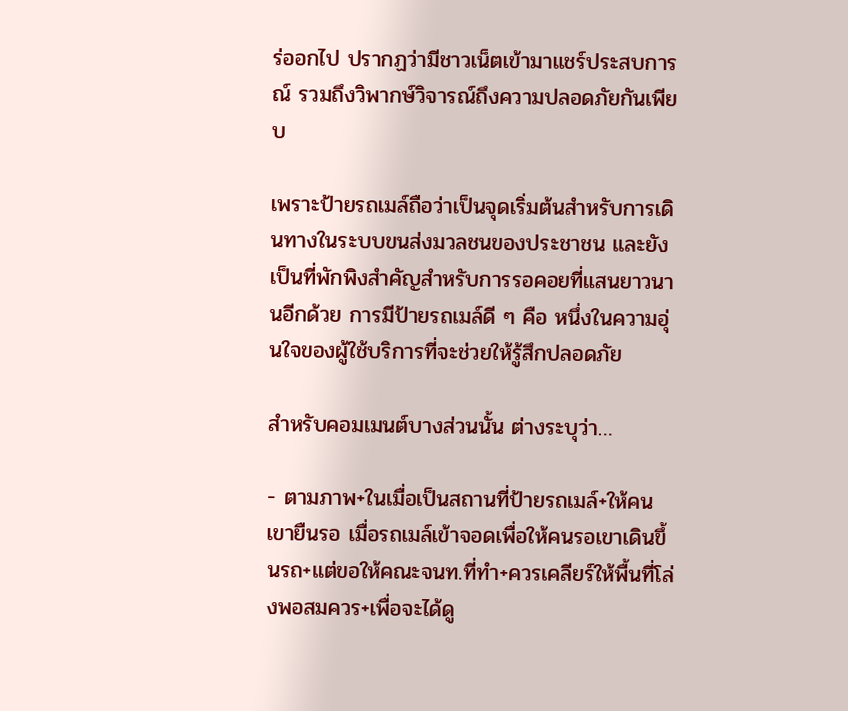ร่ออกไป ปรากฏว่ามีชาวเน็ตเข้ามาแชร์ประสบการณ์ รวมถึงวิพากษ์วิจารณ์ถึงความปลอดภัยกันเพียบ

เพราะป้ายรถเมล์ถือว่าเป็นจุดเริ่มต้นสำหรับการเดินทางในระบบขนส่งมวลชนของประชาชน และยังเป็นที่พักพิงสำคัญสำหรับการรอคอยที่แสนยาวนานอีกด้วย การมีป้ายรถเมล์ดี ๆ คือ หนึ่งในความอุ่นใจของผู้ใช้บริการที่จะช่วยให้รู้สึกปลอดภัย

สำหรับคอมเมนต์บางส่วนนั้น ต่างระบุว่า…

- ตามภาพ+ในเมื่อเป็นสถานที่ป้ายรถเมล์+ให้คนเขายืนรอ เมื่อรถเมล์เข้าจอดเพื่อให้คนรอเขาเดินขึ้นรถ+แต่ขอให้คณะจนท.ที่ทำ+ควรเคลียร์ให้พื้นที่โล่งพอสมควร+เพื่อจะได้ดู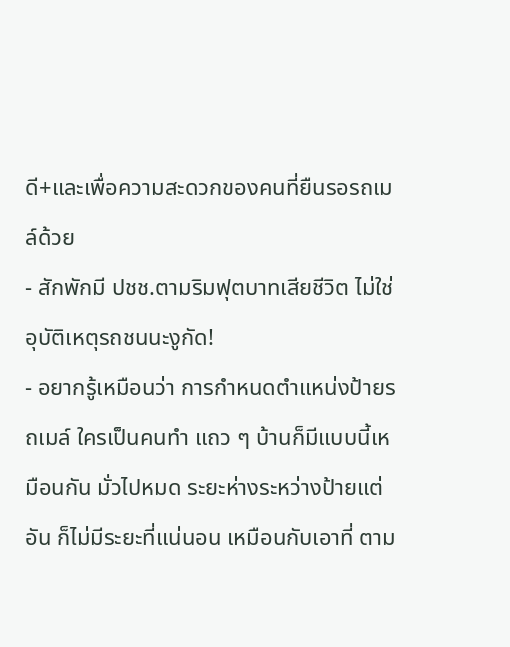ดี+และเพื่อความสะดวกของคนที่ยืนรอรถเมล์ด้วย
- สักพักมี ปชช.ตามริมฟุตบาทเสียชีวิต ไม่ใช่อุบัติเหตุรถชนนะงูกัด!
- อยากรู้เหมือนว่า การกำหนดตำแหน่งป้ายรถเมล์ ใครเป็นคนทำ แถว ๆ บ้านก็มีแบบนี้เหมือนกัน มั่วไปหมด ระยะห่างระหว่างป้ายแต่อัน ก็ไม่มีระยะที่แน่นอน เหมือนกับเอาที่ ตาม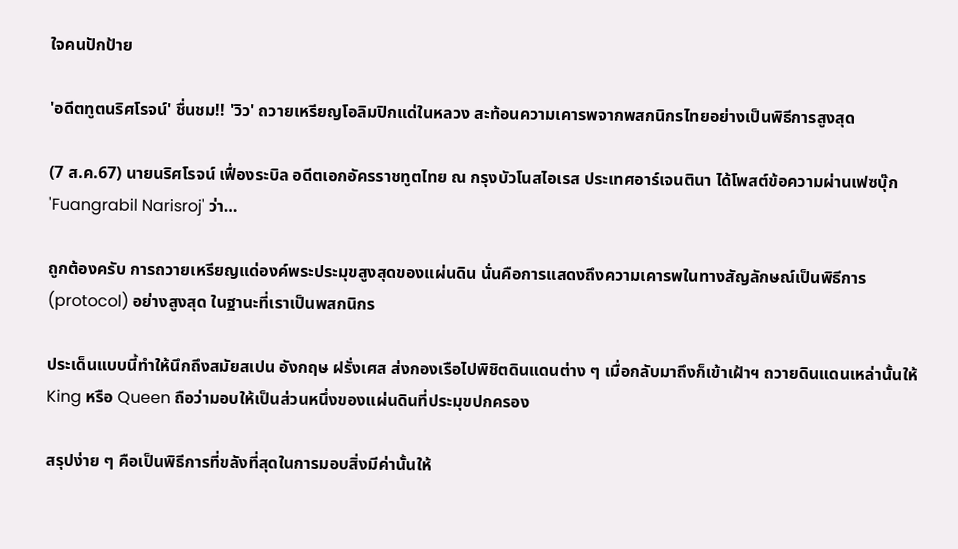ใจคนปักป้าย

'อดีตทูตนริศโรจน์' ชื่นชม!! 'วิว' ถวายเหรียญโอลิมปิกแด่ในหลวง สะท้อนความเคารพจากพสกนิกรไทยอย่างเป็นพิธีการสูงสุด

(7 ส.ค.67) นายนริศโรจน์ เฟื่องระบิล อดีตเอกอัครราชทูตไทย ณ กรุงบัวโนสไอเรส ประเทศอาร์เจนตินา ได้โพสต์ข้อความผ่านเฟซบุ๊ก 'Fuangrabil Narisroj' ว่า…

ถูกต้องครับ การถวายเหรียญแด่องค์พระประมุขสูงสุดของแผ่นดิน นั่นคือการแสดงถึงความเคารพในทางสัญลักษณ์เป็นพิธีการ (protocol) อย่างสูงสุด ในฐานะที่เราเป็นพสกนิกร

ประเด็นแบบนี้ทำให้นึกถึงสมัยสเปน อังกฤษ ฝรั่งเศส ส่งกองเรือไปพิชิตดินแดนต่าง ๆ เมื่อกลับมาถึงก็เข้าเฝ้าฯ ถวายดินแดนเหล่านั้นให้ King หรือ Queen ถือว่ามอบให้เป็นส่วนหนึ่งของแผ่นดินที่ประมุขปกครอง

สรุปง่าย ๆ คือเป็นพิธีการที่ขลังที่สุดในการมอบสิ่งมีค่านั้นให้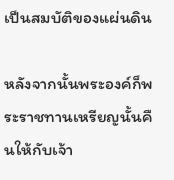เป็นสมบัติของแผ่นดิน

หลังจากนั้นพระองค์ก็พระราชทานเหรียญนั้นคืนให้กับเจ้า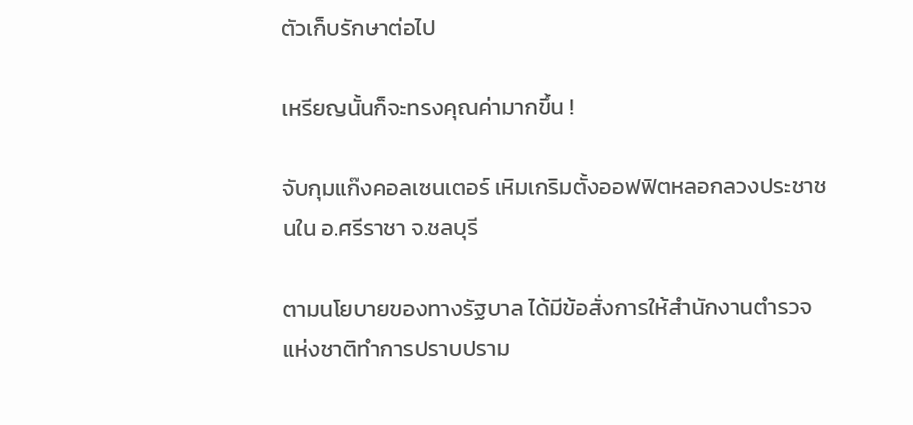ตัวเก็บรักษาต่อไป

เหรียญนั้นก็จะทรงคุณค่ามากขึ้น !

จับกุมแก๊งคอลเซนเตอร์ เหิมเกริมตั้งออฟฟิตหลอกลวงประชาชนใน อ.ศรีราชา จ.ชลบุรี

ตามนโยบายของทางรัฐบาล ได้มีข้อสั่งการให้สำนักงานตำรวจแห่งชาติทำการปราบปราม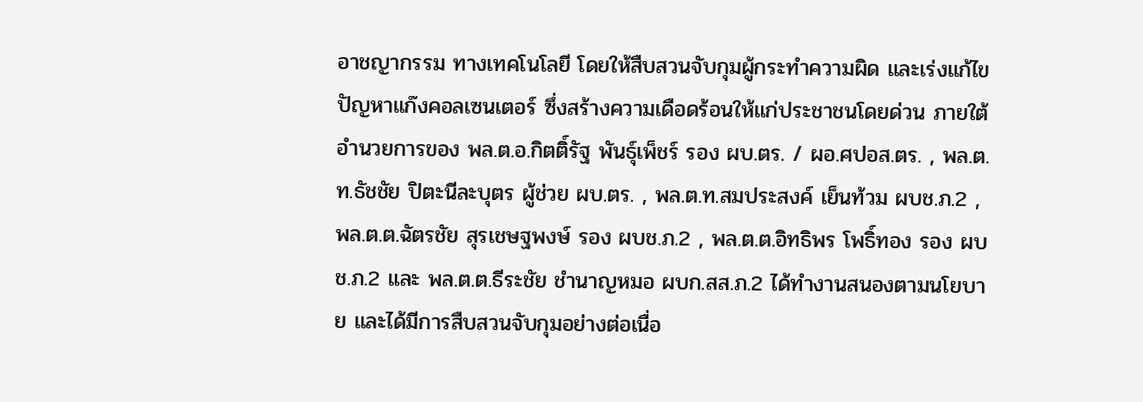อาชญากรรม ทางเทคโนโลยี โดยให้สืบสวนจับกุมผู้กระทำความผิด และเร่งแก้ไขปัญหาแก๊งคอลเซนเตอร์ ซึ่งสร้างความเดือดร้อนให้แก่ประชาชนโดยด่วน ภายใต้อำนวยการของ พล.ต.อ.กิตติ์รัฐ พันธุ์เพ็ชร์ รอง ผบ.ตร. / ผอ.ศปอส.ตร. , พล.ต.ท.ธัชชัย ปิตะนีละบุตร ผู้ช่วย ผบ.ตร. , พล.ต.ท.สมประสงค์ เย็นท้วม ผบช.ภ.2 , พล.ต.ต.ฉัตรชัย สุรเชษฐพงษ์ รอง ผบช.ภ.2 , พล.ต.ต.อิทธิพร โพธิ์ทอง รอง ผบช.ภ.2 และ พล.ต.ต.ธีระชัย ชำนาญหมอ ผบก.สส.ภ.2 ได้ทำงานสนองตามนโยบาย และได้มีการสืบสวนจับกุมอย่างต่อเนื่อ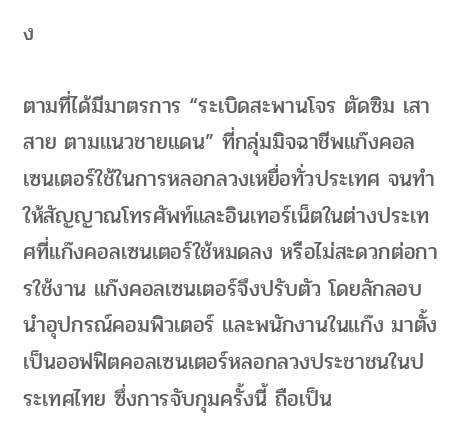ง

ตามที่ได้มีมาตรการ “ระเบิดสะพานโจร ตัดซิม เสา สาย ตามแนวชายแดน” ที่กลุ่มมิจฉาชีพแก๊งคอล เซนเตอร์ใช้ในการหลอกลวงเหยื่อทั่วประเทศ จนทำให้สัญญาณโทรศัพท์และอินเทอร์เน็ตในต่างประเทศที่แก๊งคอลเซนเตอร์ใช้หมดลง หรือไม่สะดวกต่อการใช้งาน แก๊งคอลเซนเตอร์จึงปรับตัว โดยลักลอบนำอุปกรณ์คอมพิวเตอร์ และพนักงานในแก๊ง มาตั้งเป็นออฟฟิตคอลเซนเตอร์หลอกลวงประชาชนในประเทศไทย ซึ่งการจับกุมครั้งนี้ ถือเป็น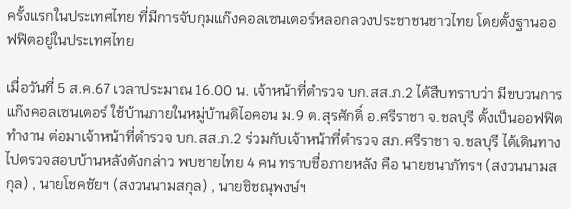ครั้งแรกในประเทศไทย ที่มีการจับกุมแก๊งคอลเซนเตอร์หลอกลวงประชาชนชาวไทย โดยตั้งฐานออฟฟิตอยู่ในประเทศไทย

เมื่อวันที่ 5 ส.ค.67 เวลาประมาณ 16.00 น. เจ้าหน้าที่ตำรวจ บก.สส.ภ.2 ได้สืบทราบว่า มีขบวนการ แก๊งคอลเซนเตอร์ ใช้บ้านภายในหมู่บ้านดิไอคอน ม.9 ต.สุรศักดิ์ อ.ศรีราชา จ.ชลบุรี ตั้งเป็นออฟฟิตทำงาน ต่อมาเจ้าหน้าที่ตำรวจ บก.สส.ภ.2 ร่วมกับเจ้าหน้าที่ตำรวจ สภ.ศรีราชา จ.ชลบุรี ได้เดินทางไปตรวจสอบบ้านหลังดังกล่าว พบชายไทย 4 คน ทราบชื่อภายหลัง คือ นายชนาภัทรฯ (สงวนนามสกุล) , นายโชคชัยฯ (สงวนนามสกุล) , นายชิชณุพงษ์ฯ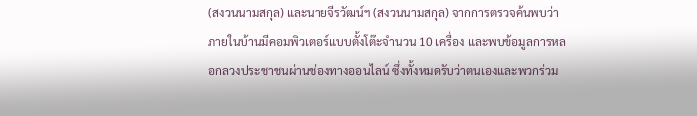(สงวนนามสกุล) และนายจีรวัฒน์ฯ (สงวนนามสกุล) จากการตรวจค้นพบว่าภายในบ้านมีคอมพิวเตอร์แบบตั้งโต๊ะจำนวน 10 เครื่อง และพบข้อมูลการหลอกลวงประชาชนผ่านช่องทางออนไลน์ ซึ่งทั้งหมดรับว่าตนเองและพวกร่วม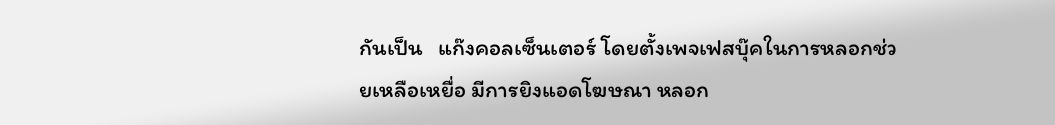กันเป็น   แก๊งคอลเซ็นเตอร์ โดยตั้งเพจเฟสบุ๊คในการหลอกช่วยเหลือเหยื่อ มีการยิงแอดโฆษณา หลอก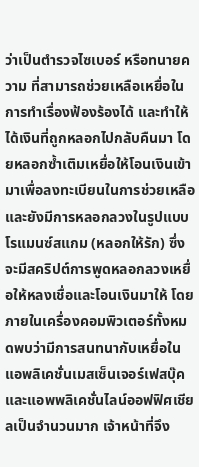ว่าเป็นตำรวจไซเบอร์ หรือทนายความ ที่สามารถช่วยเหลือเหยื่อในการทำเรื่องฟ้องร้องได้ และทำให้ได้เงินที่ถูกหลอกไปกลับคืนมา โดยหลอกซ้ำเติมเหยื่อให้โอนเงินเข้ามาเพื่อลงทะเบียนในการช่วยเหลือ และยังมีการหลอกลวงในรูปแบบโรแมนซ์สแกม (หลอกให้รัก) ซึ่งจะมีสคริปต์การพูดหลอกลวงเหยื่อให้หลงเชื่อและโอนเงินมาให้ โดยภายในเครื่องคอมพิวเตอร์ทั้งหมดพบว่ามีการสนทนากับเหยื่อในแอพลิเคชั่นเมสเซ็นเจอร์เฟสบุ๊ค และแอพพลิเคชั่นไลน์ออฟฟิศเชียลเป็นจำนวนมาก เจ้าหน้าที่จึง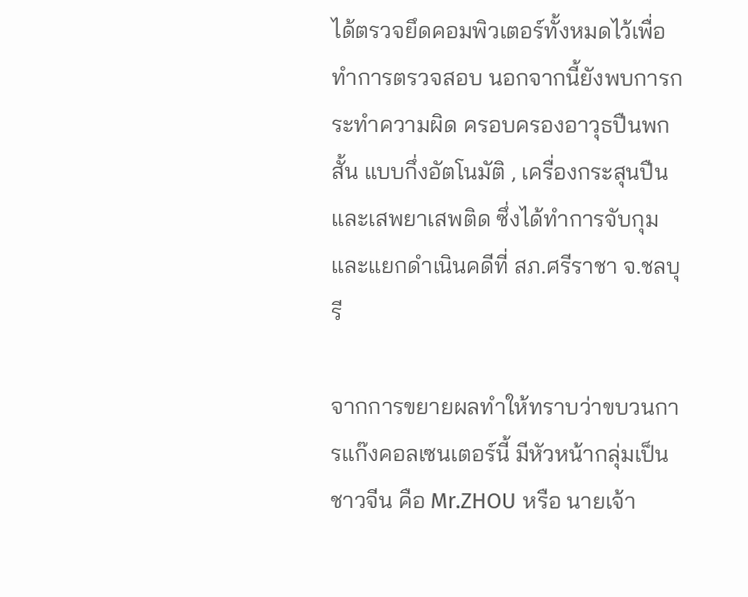ได้ตรวจยึดคอมพิวเตอร์ทั้งหมดไว้เพื่อทำการตรวจสอบ นอกจากนี้ยังพบการกระทำความผิด ครอบครองอาวุธปืนพกสั้น แบบกึ่งอัตโนมัติ , เครื่องกระสุนปืน และเสพยาเสพติด ซึ่งได้ทำการจับกุมและแยกดำเนินคดีที่ สภ.ศรีราชา จ.ชลบุรี

จากการขยายผลทำให้ทราบว่าขบวนการแก๊งคอลเซนเตอร์นี้ มีหัวหน้ากลุ่มเป็นชาวจีน คือ Mr.ZHOU หรือ นายเจ้า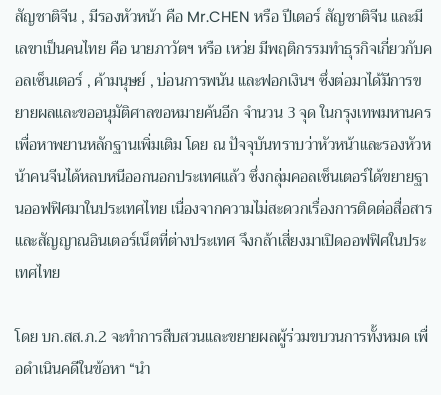สัญชาติจีน , มีรองหัวหน้า คือ Mr.CHEN หรือ ปีเตอร์ สัญชาติจีน และมีเลขาเป็นคนไทย คือ นายภาวัตฯ หรือ เหว่ย มีพฤติกรรมทำธุรกิจเกี่ยวกับคอลเซ็นเตอร์ , ค้ามนุษย์ , บ่อนการพนัน และฟอกเงินฯ ซึ่งต่อมาได้มีการขยายผลและขออนุมัติศาลขอหมายค้นอีก จำนวน 3 จุด ในกรุงเทพมหานคร เพื่อหาพยานหลักฐานเพิ่มเติม โดย ณ ปัจจุบันทราบว่าหัวหน้าและรองหัวหน้าคนจีนได้หลบหนีออกนอกประเทศแล้ว ซึ่งกลุ่มคอลเซ็นเตอร์ได้ขยายฐานออฟฟิศมาในประเทศไทย เนื่องจากความไม่สะดวกเรื่องการติดต่อสื่อสารและสัญญาณอินเตอร์เน็ตที่ต่างประเทศ จึงกล้าเสี่ยงมาเปิดออฟฟิศในประเทศไทย

โดย บก.สส.ภ.2 จะทำการสืบสวนและขยายผลผู้ร่วมขบวนการทั้งหมด เพื่อดำเนินคดีในข้อหา “นำ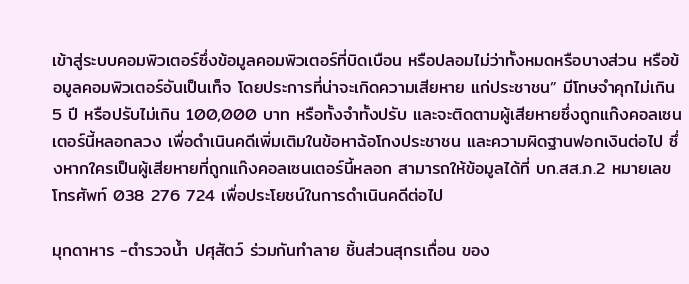เข้าสู่ระบบคอมพิวเตอร์ซึ่งข้อมูลคอมพิวเตอร์ที่บิดเบือน หรือปลอมไม่ว่าทั้งหมดหรือบางส่วน หรือข้อมูลคอมพิวเตอร์อันเป็นเท็จ โดยประการที่น่าจะเกิดความเสียหาย แก่ประชาชน” มีโทษจําคุกไม่เกิน 5 ปี หรือปรับไม่เกิน 100,000 บาท หรือทั้งจําทั้งปรับ และจะติดตามผู้เสียหายซึ่งถูกแก๊งคอลเซนเตอร์นี้หลอกลวง เพื่อดำเนินคดีเพิ่มเติมในข้อหาฉ้อโกงประชาชน และความผิดฐานฟอกเงินต่อไป ซึ่งหากใครเป็นผู้เสียหายที่ถูกแก๊งคอลเซนเตอร์นี้หลอก สามารถให้ข้อมูลได้ที่ บก.สส.ภ.2 หมายเลขโทรศัพท์ 038 276 724 เพื่อประโยชน์ในการดำเนินคดีต่อไป

มุกดาหาร -ตำรวจน้ำ ปศุสัตว์ ร่วมกันทำลาย ชิ้นส่วนสุกรเถื่อน ของ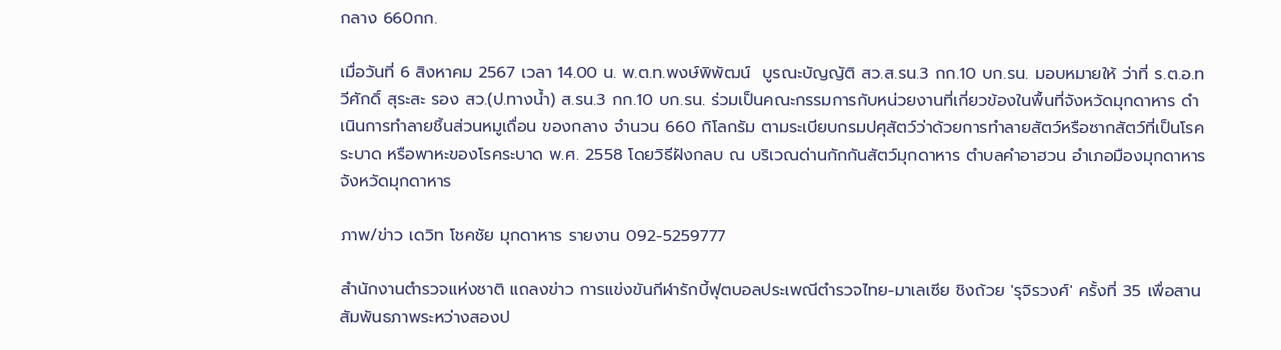กลาง 660กก.

เมื่อวันที่ 6 สิงหาคม 2567 เวลา 14.00 น. พ.ต.ท.พงษ์พิพัฒน์  บูรณะบัญญัติ สว.ส.รน.3 กก.10 บก.รน. มอบหมายให้ ว่าที่ ร.ต.อ.ทวีศักดิ์ สุระสะ รอง สว.(ป.ทางน้ำ) ส.รน.3 กก.10 บก.รน. ร่วมเป็นคณะกรรมการกับหน่วยงานที่เกี่ยวข้องในพื้นที่จังหวัดมุกดาหาร ดำเนินการทำลายชิ้นส่วนหมูเถื่อน ของกลาง จำนวน 660 กิโลกรัม ตามระเบียบกรมปศุสัตว์ว่าด้วยการทำลายสัตว์หรือซากสัตว์ที่เป็นโรคระบาด หรือพาหะของโรคระบาด พ.ศ. 2558 โดยวิธีฝังกลบ ณ บริเวณด่านกักกันสัตว์มุกดาหาร ตำบลคำอาฮวน อำเภอมืองมุกดาหาร จังหวัดมุกดาหาร

ภาพ/ข่าว เดวิท โชคชัย มุกดาหาร รายงาน 092-5259777

สำนักงานตำรวจแห่งชาติ แถลงข่าว การแข่งขันกีฬารักบี้ฟุตบอลประเพณีตำรวจไทย-มาเลเซีย ชิงถ้วย 'รุจิรวงศ์' ครั้งที่ 35 เพื่อสานสัมพันธภาพระหว่างสองป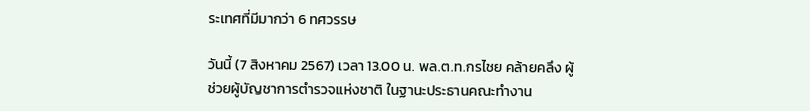ระเทศที่มีมากว่า 6 ทศวรรษ

วันนี้ (7 สิงหาคม 2567) เวลา 13.00 น. พล.ต.ท.กรไชย คล้ายคลึง ผู้ช่วยผู้บัญชาการตำรวจแห่งชาติ ในฐานะประธานคณะทำงาน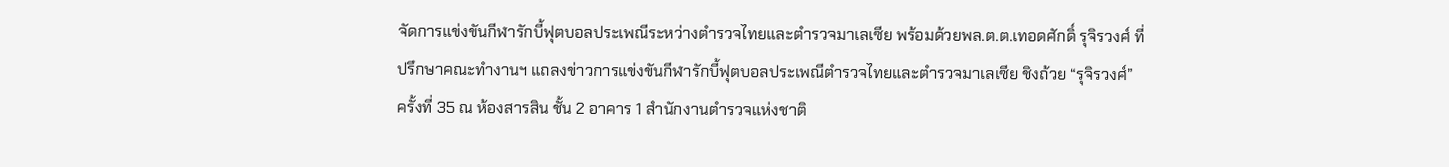จัดการแข่งขันกีฬารักบี้ฟุตบอลประเพณีระหว่างตำรวจไทยและตำรวจมาเลเซีย พร้อมด้วยพล.ต.ต.เทอดศักดิ์ รุจิรวงศ์ ที่ปรึกษาคณะทำงานฯ แถลงข่าวการแข่งขันกีฬารักบี้ฟุตบอลประเพณีตำรวจไทยและตำรวจมาเลเซีย ชิงถ้วย “รุจิรวงศ์” ครั้งที่ 35 ณ ห้องสารสิน ชั้น 2 อาคาร 1 สำนักงานตำรวจแห่งชาติ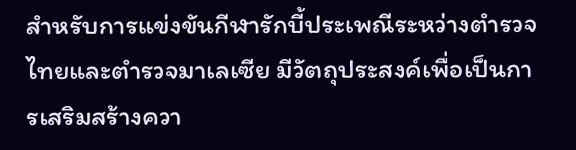สำหรับการแข่งขันกีฬารักบี้ประเพณีระหว่างตำรวจไทยและตำรวจมาเลเซีย มีวัตถุประสงค์เพื่อเป็นการเสริมสร้างควา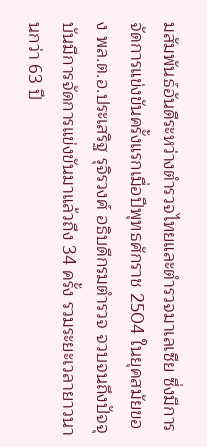มสัมพันธ์อันดีระหว่างตำรวจไทยและตำรวจมาเลเซีย ซึ่งมีการจัดการแข่งขันครั้งแรกเมื่อปีพุทธศักราช 2504 ในยุคสมัยของ พล.ต.อ.ประเสริฐ รุจิรวงศ์ อธิบดีกรมตำรวจ จวบจนถึงปัจจุบันมีการจัดการแข่งขันมาแล้วถึง 34 ครั้ง รวมระยะเวลายาวนานกว่า 63 ปี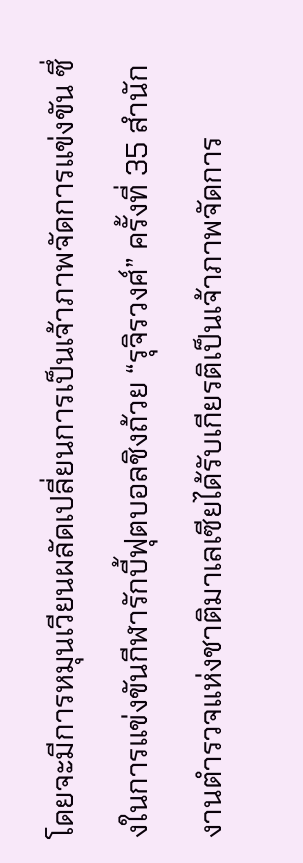โดยจะมีการหมุนเวียนผลัดเปลี่ยนการเป็นเจ้าภาพจัดการแข่งขัน ซึ่งในการแข่งขันกีฬารักบี้ฟุตบอลชิงถ้วย “รุจิรวงศ์” ครั้งที่ 35 สำนักงานตำรวจแห่งชาติมาเลเซียได้รับเกียรติเป็นเจ้าภาพจัดการ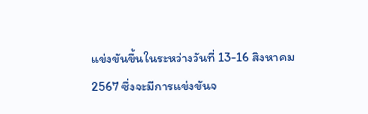แข่งขันขึ้นในระหว่างวันที่ 13-16 สิงหาคม 2567 ซึ่งจะมีการแข่งขันจ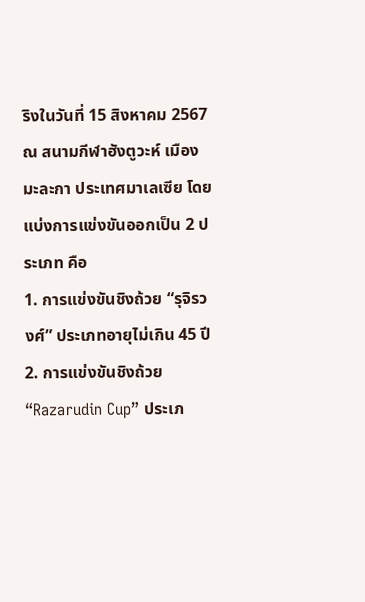ริงในวันที่ 15 สิงหาคม 2567 ณ สนามกีฬาฮังตูวะห์ เมืองมะละกา ประเทศมาเลเซีย โดยแบ่งการแข่งขันออกเป็น 2 ประเภท คือ
1. การแข่งขันชิงถ้วย “รุจิรวงศ์” ประเภทอายุไม่เกิน 45 ปี
2. การแข่งขันชิงถ้วย “Razarudin Cup” ประเภ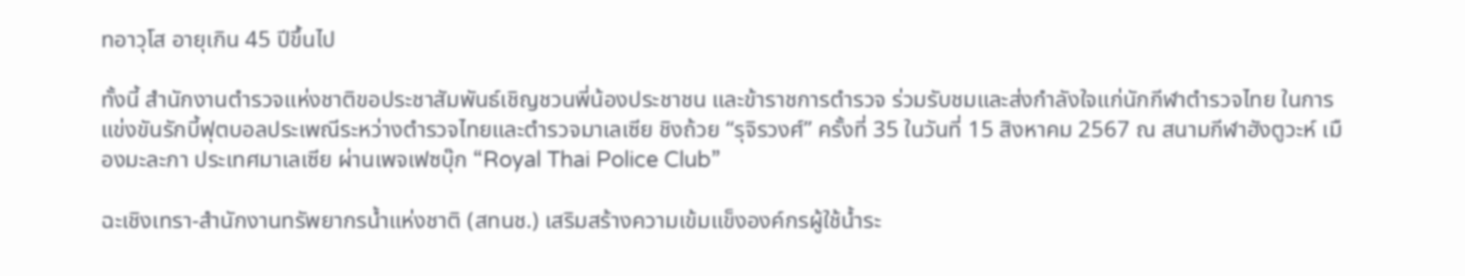ทอาวุโส อายุเกิน 45 ปีขึ้นไป

ทั้งนี้ สำนักงานตำรวจแห่งชาติขอประชาสัมพันธ์เชิญชวนพี่น้องประชาชน และข้าราชการตำรวจ ร่วมรับชมและส่งกำลังใจแก่นักกีฬาตำรวจไทย ในการแข่งขันรักบี้ฟุตบอลประเพณีระหว่างตำรวจไทยและตำรวจมาเลเซีย ชิงถ้วย “รุจิรวงศ์” ครั้งที่ 35 ในวันที่ 15 สิงหาคม 2567 ณ สนามกีฬาฮังตูวะห์ เมืองมะละกา ประเทศมาเลเซีย ผ่านเพจเฟซบุ๊ก “Royal Thai Police Club”

ฉะเชิงเทรา-สำนักงานทรัพยากรน้ำแห่งชาติ (สทนช.) เสริมสร้างความเข้มแข็งองค์กรผู้ใช้น้ำระ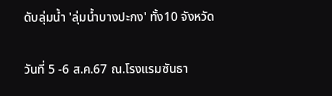ดับลุ่มน้ำ 'ลุ่มน้ำบางปะกง' ทั้ง10 จังหวัด

วันที่ 5 -6 ส.ค.67 ณ.โรงแรมซันธา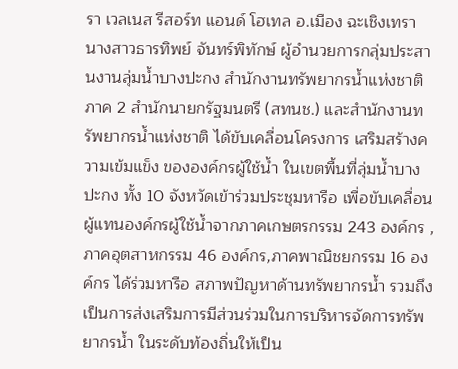รา เวลเนส รีสอร์ท แอนด์ โฮเทล อ.เมือง ฉะเชิงเทรา นางสาวธารทิพย์ จันทร์พิทักษ์ ผู้อำนวยการกลุ่มประสานงานลุ่มน้ำบางปะกง สำนักงานทรัพยากรน้ำแห่งชาติ ภาค 2 สำนักนายกรัฐมนตรี (สทนช.) และสำนักงานทรัพยากรน้ำแห่งชาติ ได้ขับเคลื่อนโครงการ เสริมสร้างความเข้มแข็ง ขององค์กรผู้ใช้น้ำ ในเขตพื้นที่ลุ่มน้ำบางปะกง ทั้ง 10 จังหวัดเข้าร่วมประชุมหารือ เพื่อขับเคลื่อนผู้แทนองค์กรผู้ใช้น้ำจากภาคเกษตรกรรม 243 องค์กร ,ภาคอุตสาหกรรม 46 องค์กร,ภาคพาณิชยกรรม 16 องค์กร ได้ร่วมหารือ สภาพปัญหาด้านทรัพยากรน้ำ รวมถึงเป็นการส่งเสริมการมีส่วนร่วมในการบริหารจัดการทรัพยากรน้ำ ในระดับท้องถิ่นให้เป็น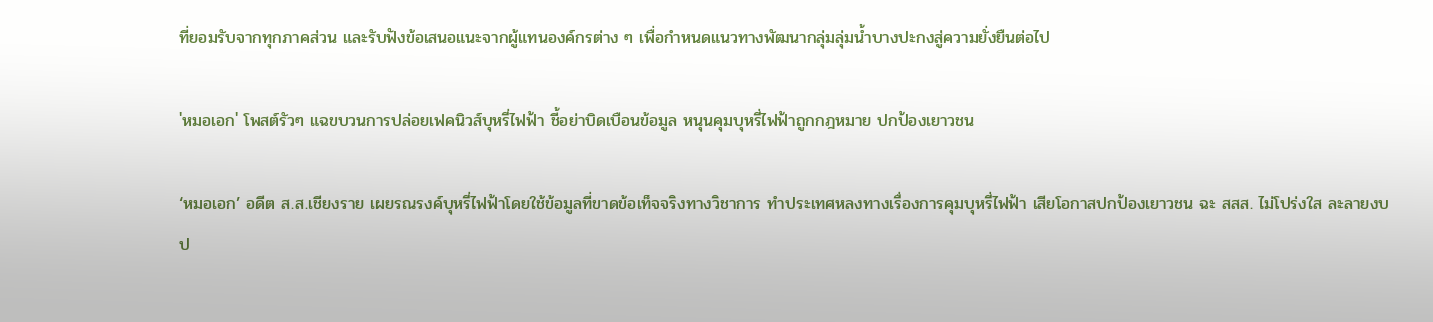ที่ยอมรับจากทุกภาคส่วน และรับฟังข้อเสนอแนะจากผู้แทนองค์กรต่าง ๆ เพื่อกำหนดแนวทางพัฒนากลุ่มลุ่มน้ำบางปะกงสู่ความยั่งยืนต่อไป

'หมอเอก' โพสต์รัวๆ แฉขบวนการปล่อยเฟคนิวส์บุหรี่ไฟฟ้า ชี้อย่าบิดเบือนข้อมูล หนุนคุมบุหรี่ไฟฟ้าถูกกฎหมาย ปกป้องเยาวชน

‘หมอเอก’ อดีต ส.ส.เชียงราย เผยรณรงค์บุหรี่ไฟฟ้าโดยใช้ข้อมูลที่ขาดข้อเท็จจริงทางวิชาการ ทำประเทศหลงทางเรื่องการคุมบุหรี่ไฟฟ้า เสียโอกาสปกป้องเยาวชน ฉะ สสส. ไม่โปร่งใส ละลายงบป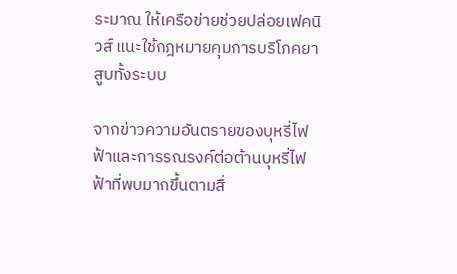ระมาณ ให้เครือข่ายช่วยปล่อยเฟคนิวส์ แนะใช้กฎหมายคุมการบริโภคยาสูบทั้งระบบ

จากข่าวความอันตรายของบุหรี่ไฟฟ้าและการรณรงค์ต่อต้านบุหรี่ไฟฟ้าที่พบมากขึ้นตามสื่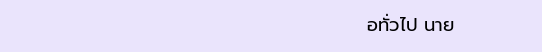อทั่วไป นาย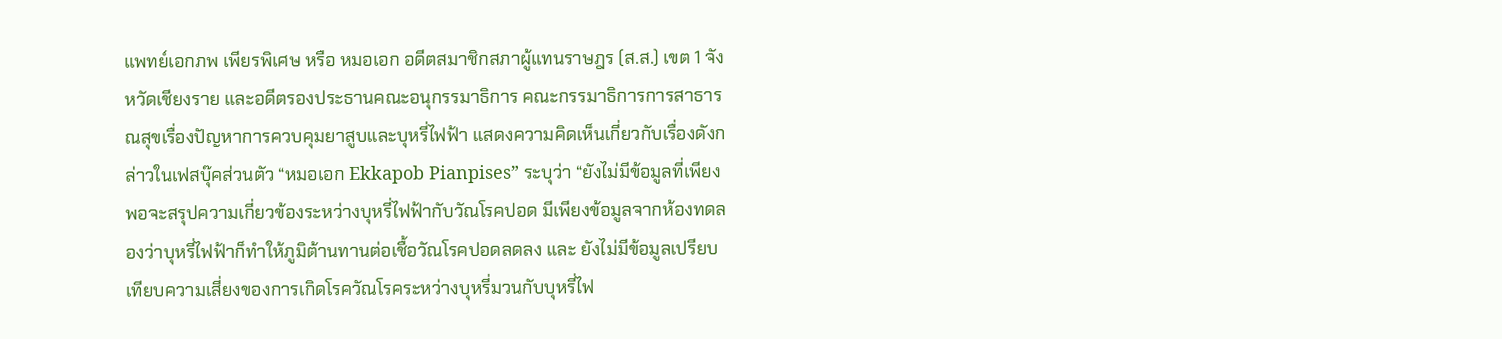แพทย์เอกภพ เพียรพิเศษ หรือ หมอเอก อดีตสมาชิกสภาผู้แทนราษฎร (ส.ส.) เขต 1 จังหวัดเชียงราย และอดีตรองประธานคณะอนุกรรมาธิการ คณะกรรมาธิการการสาธารณสุขเรื่องปัญหาการควบคุมยาสูบและบุหรี่ไฟฟ้า แสดงความคิดเห็นเกี่ยวกับเรื่องดังกล่าวในเฟสบุ๊คส่วนตัว “หมอเอก Ekkapob Pianpises” ระบุว่า “ยังไม่มีข้อมูลที่เพียงพอจะสรุปความเกี่ยวข้องระหว่างบุหรี่ไฟฟ้ากับวัณโรคปอด มีเพียงข้อมูลจากห้องทดลองว่าบุหรี่ไฟฟ้าก็ทำให้ภูมิต้านทานต่อเชื้อวัณโรคปอดลดลง และ ยังไม่มีข้อมูลเปรียบเทียบความเสี่ยงของการเกิดโรควัณโรคระหว่างบุหรี่มวนกับบุหรี่ไฟ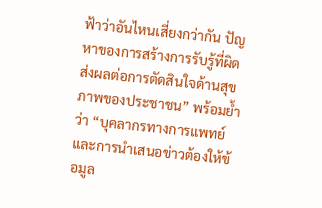ฟ้าว่าอันไหนเสี่ยงกว่ากัน ปัญหาของการสร้างการรับรู้ที่ผิด ส่งผลต่อการตัดสินใจด้านสุขภาพของประชาชน” พร้อมย้ำว่า “บุคลากรทางการแพทย์และการนำเสนอข่าวต้องให้ข้อมูล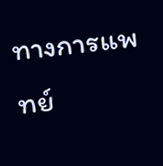ทางการแพทย์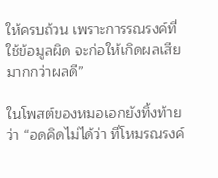ให้ครบถ้วน เพราะการรณรงค์ที่ใช้ข้อมูลผิด จะก่อให้เกิดผลเสียมากกว่าผลดี”

ในโพสต์ของหมอเอกยังทิ้งท้ายว่า “อดคิดไม่ได้ว่า ที่โหมรณรงค์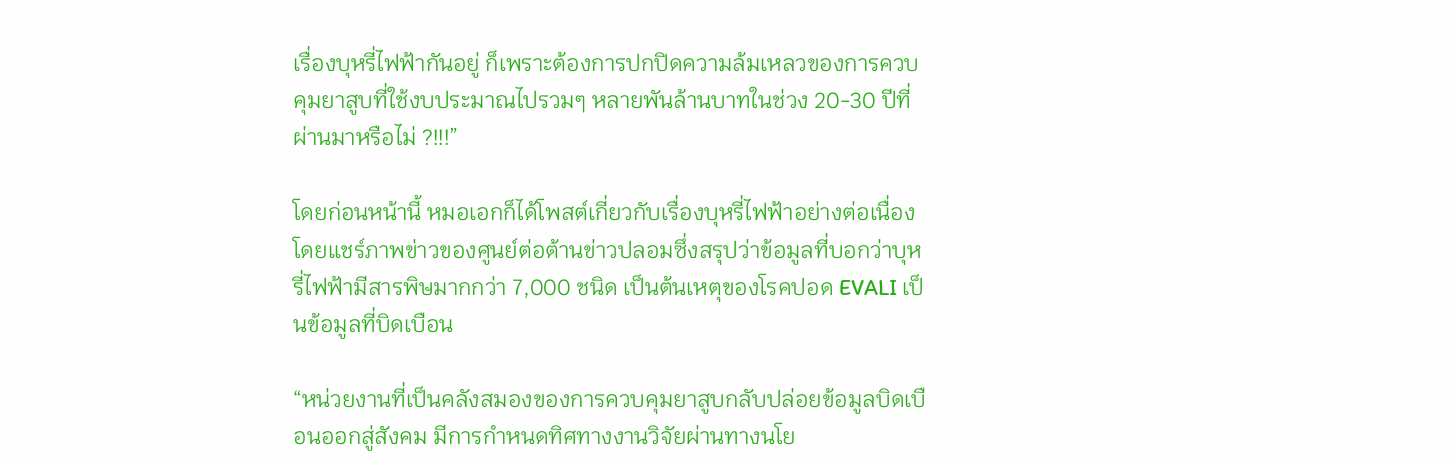เรื่องบุหรี่ไฟฟ้ากันอยู่ ก็เพราะต้องการปกปิดความล้มเหลวของการควบคุมยาสูบที่ใช้งบประมาณไปรวมๆ หลายพันล้านบาทในช่วง 20-30 ปีที่ผ่านมาหรือไม่ ?!!!”

โดยก่อนหน้านี้ หมอเอกก็ได้โพสต์เกี่ยวกับเรื่องบุหรี่ไฟฟ้าอย่างต่อเนื่อง โดยแชร์ภาพข่าวของศูนย์ต่อต้านข่าวปลอมซึ่งสรุปว่าข้อมูลที่บอกว่าบุหรี่ไฟฟ้ามีสารพิษมากกว่า 7,000 ชนิด เป็นต้นเหตุของโรคปอด EVALI เป็นข้อมูลที่บิดเบือน

“หน่วยงานที่เป็นคลังสมองของการควบคุมยาสูบกลับปล่อยข้อมูลบิดเบือนออกสู่สังคม มีการกำหนดทิศทางงานวิจัยผ่านทางนโย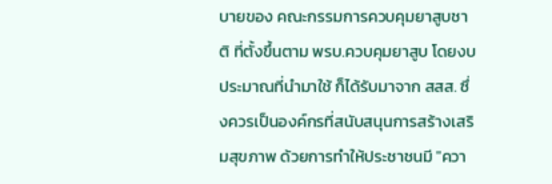บายของ คณะกรรมการควบคุมยาสูบชาติ ที่ตั้งขึ้นตาม พรบ.ควบคุมยาสูบ โดยงบประมาณที่นำมาใช้ ก็ได้รับมาจาก สสส. ซึ่งควรเป็นองค์กรที่สนับสนุนการสร้างเสริมสุขภาพ ด้วยการทำให้ประชาชนมี "ควา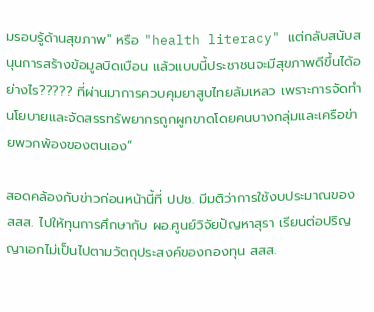มรอบรู้ด้านสุขภาพ" หรือ "health literacy" แต่กลับสนับสนุนการสร้างข้อมูลบิดเบือน แล้วแบบนี้ประชาชนจะมีสุขภาพดีขึ้นได้อย่างไร????? ที่ผ่านมาการควบคุมยาสูบไทยล้มเหลว เพราะการจัดทำนโยบายและจัดสรรทรัพยากรถูกผูกขาดโดยคนบางกลุ่มและเครือข่ายพวกพ้องของตนเอง”

สอดคล้องกับข่าวก่อนหน้านี้ที่ ปปช. มีมติว่าการใช้งบประมาณของ สสส. ไปให้ทุนการศึกษากับ ผอ.ศูนย์วิจัยปัญหาสุรา เรียนต่อปริญญาเอกไม่เป็นไปตามวัตถุประสงค์ของกองทุน สสส.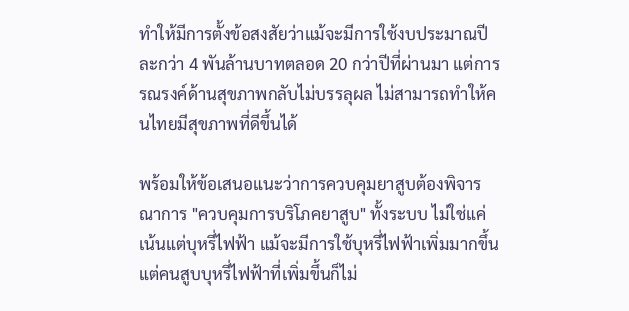ทำให้มีการตั้งข้อสงสัยว่าแม้จะมีการใช้งบประมาณปีละกว่า 4 พันล้านบาทตลอด 20 กว่าปีที่ผ่านมา แต่การรณรงค์ด้านสุขภาพกลับไม่บรรลุผล ไม่สามารถทำให้คนไทยมีสุขภาพที่ดีขึ้นได้

พร้อมให้ข้อเสนอแนะว่าการควบคุมยาสูบต้องพิจารณาการ "ควบคุมการบริโภคยาสูบ" ทั้งระบบ ไม่ใช่แค่เน้นแต่บุหรี่ไฟฟ้า แม้จะมีการใช้บุหรี่ไฟฟ้าเพิ่มมากขึ้น แต่คนสูบบุหรี่ไฟฟ้าที่เพิ่มขึ้นก็ไม่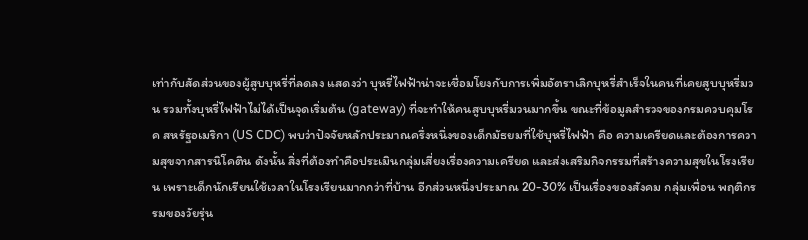เท่ากับสัดส่วนของผู้สูบบุหรี่ที่ลดลง แสดงว่า บุหรี่ไฟฟ้าน่าจะเชื่อมโยงกับการเพิ่มอัตราเลิกบุหรี่สำเร็จในคนที่เคยสูบบุหรี่มวน รวมทั้งบุหรี่ไฟฟ้าไม่ได้เป็นจุดเริ่มต้น (gateway) ที่จะทำให้คนสูบบุหรี่มวนมากขึ้น ขณะที่ข้อมูลสำรวจของกรมควบคุมโรค สหรัฐอเมริกา (US CDC) พบว่าปัจจัยหลักประมาณครึ่งหนึ่งของเด็กมัธยมที่ใช้บุหรี่ไฟฟ้า คือ ความเครียดและต้องการความสุขจากสารนิโคติน ดังนั้น สิ่งที่ต้องทำคือประเมินกลุ่มเสี่ยงเรื่องความเครียด และส่งเสริมกิจกรรมที่สร้างความสุขในโรงเรียน เพราะเด็กนักเรียนใช้เวลาในโรงเรียนมากกว่าที่บ้าน อีกส่วนหนึ่งประมาณ 20-30% เป็นเรื่องของสังคม กลุ่มเพื่อน พฤติกรรมของวัยรุ่น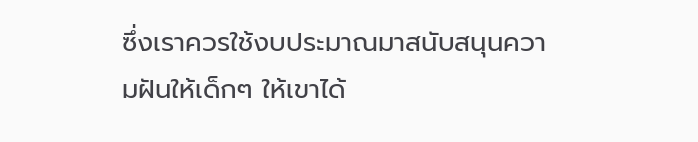ซึ่งเราควรใช้งบประมาณมาสนับสนุนความฝันให้เด็กๆ ให้เขาได้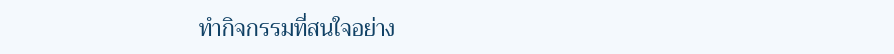ทำกิจกรรมที่สนใจอย่าง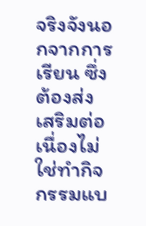จริงจังนอกจากการเรียน ซึ่งต้องส่งเสริมต่อเนื่องไม่ใช่ทำกิจกรรมแบ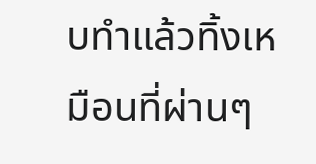บทำแล้วทิ้งเหมือนที่ผ่านๆ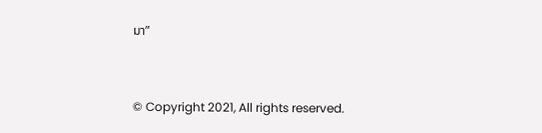มา”


© Copyright 2021, All rights reserved.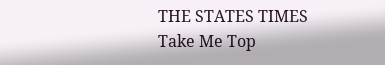THE STATES TIMES
Take Me Top